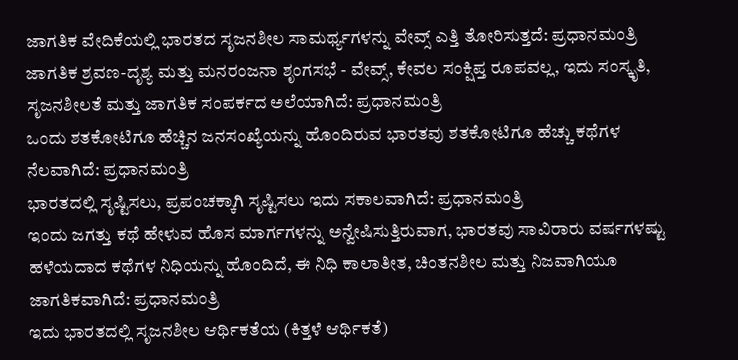ಜಾಗತಿಕ ವೇದಿಕೆಯಲ್ಲಿ ಭಾರತದ ಸೃಜನಶೀಲ ಸಾಮರ್ಥ್ಯಗಳನ್ನು ವೇವ್ಸ್ ಎತ್ತಿ ತೋರಿಸುತ್ತದೆ: ಪ್ರಧಾನಮಂತ್ರಿ
ಜಾಗತಿಕ ಶ್ರವಣ-ದೃಶ್ಯ ಮತ್ತು ಮನರಂಜನಾ ಶೃಂಗಸಭೆ - ವೇವ್ಸ್, ಕೇವಲ ಸಂಕ್ಷಿಪ್ತ ರೂಪವಲ್ಲ, ಇದು ಸಂಸ್ಕೃತಿ, ಸೃಜನಶೀಲತೆ ಮತ್ತು ಜಾಗತಿಕ ಸಂಪರ್ಕದ ಅಲೆಯಾಗಿದೆ: ಪ್ರಧಾನಮಂತ್ರಿ
ಒಂದು ಶತಕೋಟಿಗೂ ಹೆಚ್ಚಿನ ಜನಸಂಖ್ಯೆಯನ್ನು ಹೊಂದಿರುವ ಭಾರತವು ಶತಕೋಟಿಗೂ ಹೆಚ್ಚು ಕಥೆಗಳ ನೆಲವಾಗಿದೆ: ಪ್ರಧಾನಮಂತ್ರಿ
ಭಾರತದಲ್ಲಿ ಸೃಷ್ಟಿಸಲು, ಪ್ರಪಂಚಕ್ಕಾಗಿ ಸೃಷ್ಟಿಸಲು ಇದು ಸಕಾಲವಾಗಿದೆ: ಪ್ರಧಾನಮಂತ್ರಿ
ಇಂದು ಜಗತ್ತು ಕಥೆ ಹೇಳುವ ಹೊಸ ಮಾರ್ಗಗಳನ್ನು ಅನ್ವೇಷಿಸುತ್ತಿರುವಾಗ, ಭಾರತವು ಸಾವಿರಾರು ವರ್ಷಗಳಷ್ಟು ಹಳೆಯದಾದ ಕಥೆಗಳ ನಿಧಿಯನ್ನು ಹೊಂದಿದೆ, ಈ ನಿಧಿ ಕಾಲಾತೀತ, ಚಿಂತನಶೀಲ ಮತ್ತು ನಿಜವಾಗಿಯೂ ಜಾಗತಿಕವಾಗಿದೆ: ಪ್ರಧಾನಮಂತ್ರಿ
ಇದು ಭಾರತದಲ್ಲಿ ಸೃಜನಶೀಲ ಆರ್ಥಿಕತೆಯ (ಕಿತ್ತಳೆ ಆರ್ಥಿಕತೆ)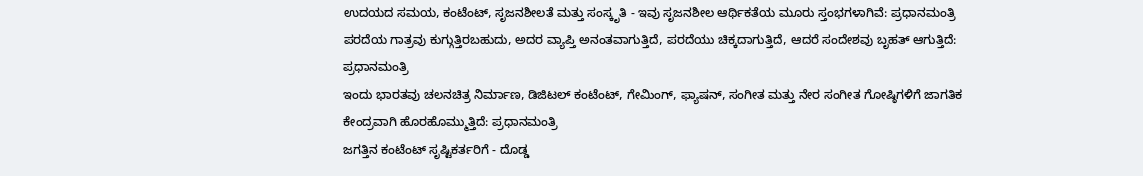ಉದಯದ ಸಮಯ, ಕಂಟೆಂಟ್, ಸೃಜನಶೀಲತೆ ಮತ್ತು ಸಂಸ್ಕೃತಿ - ಇವು ಸೃಜನಶೀಲ ಆರ್ಥಿಕತೆಯ ಮೂರು ಸ್ತಂಭಗಳಾಗಿವೆ: ಪ್ರಧಾನಮಂತ್ರಿ
ಪರದೆಯ ಗಾತ್ರವು ಕುಗ್ಗುತ್ತಿರಬಹುದು, ಅದರ ವ್ಯಾಪ್ತಿ ಅನಂತವಾಗುತ್ತಿದೆ, ಪರದೆಯು ಚಿಕ್ಕದಾಗುತ್ತಿದೆ, ಆದರೆ ಸಂದೇಶವು ಬೃಹತ್ ಆಗುತ್ತಿದೆ: ಪ್ರಧಾನಮಂತ್ರಿ
ಇಂದು ಭಾರತವು ಚಲನಚಿತ್ರ ನಿರ್ಮಾಣ, ಡಿಜಿಟಲ್ ಕಂಟೆಂಟ್, ಗೇಮಿಂಗ್, ಫ್ಯಾಷನ್, ಸಂಗೀತ ಮತ್ತು ನೇರ ಸಂಗೀತ ಗೋಷ್ಠಿಗಳಿಗೆ ಜಾಗತಿಕ ಕೇಂದ್ರವಾಗಿ ಹೊರಹೊಮ್ಮುತ್ತಿದೆ: ಪ್ರಧಾನಮಂತ್ರಿ
ಜಗತ್ತಿನ ಕಂಟೆಂಟ್ ಸೃಷ್ಟಿಕರ್ತರಿಗೆ - ದೊಡ್ಡ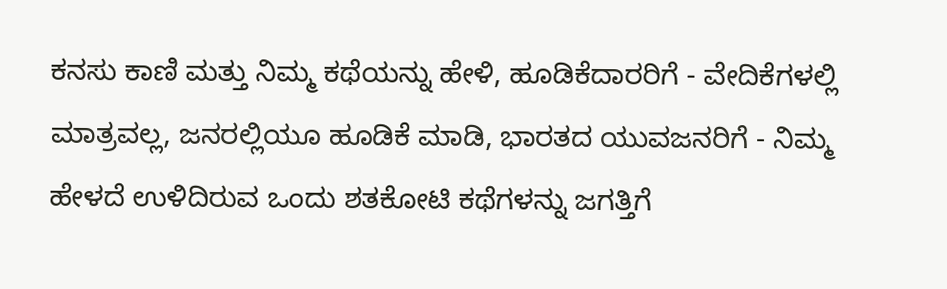ಕನಸು ಕಾಣಿ ಮತ್ತು ನಿಮ್ಮ ಕಥೆಯನ್ನು ಹೇಳಿ, ಹೂಡಿಕೆದಾರರಿಗೆ - ವೇದಿಕೆಗಳಲ್ಲಿ ಮಾತ್ರವಲ್ಲ, ಜನರಲ್ಲಿಯೂ ಹೂಡಿಕೆ ಮಾಡಿ, ಭಾರತದ ಯುವಜನರಿಗೆ - ನಿಮ್ಮ ಹೇಳದೆ ಉಳಿದಿರುವ ಒಂದು ಶತಕೋಟಿ ಕಥೆಗಳನ್ನು ಜಗತ್ತಿಗೆ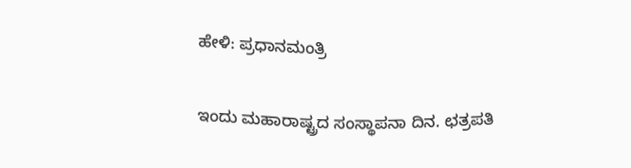ಹೇಳಿ: ಪ್ರಧಾನಮಂತ್ರಿ

ಇಂದು ಮಹಾರಾಷ್ಟ್ರದ ಸಂಸ್ಥಾಪನಾ ದಿನ. ಛತ್ರಪತಿ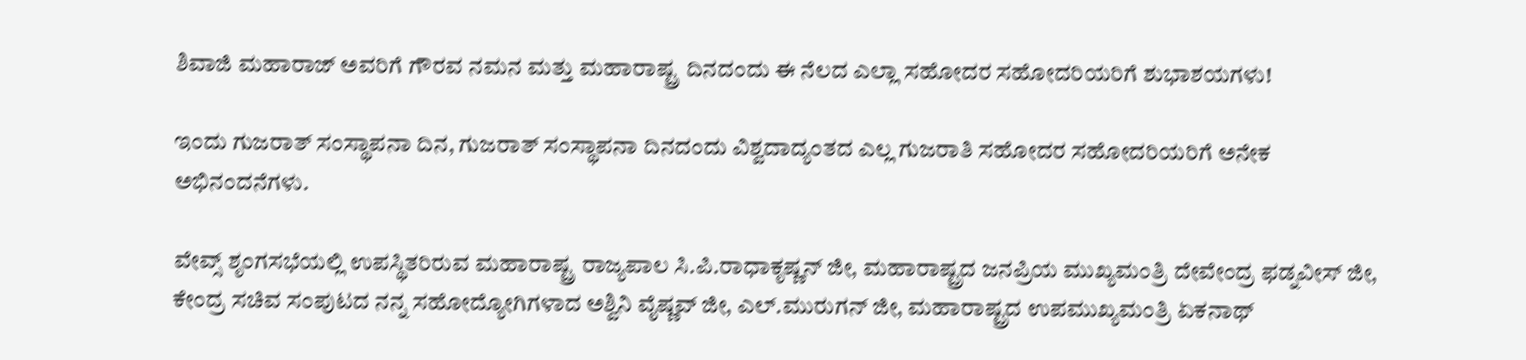ಶಿವಾಜಿ ಮಹಾರಾಜ್ ಅವರಿಗೆ ಗೌರವ ನಮನ ಮತ್ತು ಮಹಾರಾಷ್ಟ್ರ ದಿನದಂದು ಈ ನೆಲದ ಎಲ್ಲಾ ಸಹೋದರ ಸಹೋದರಿಯರಿಗೆ ಶುಭಾಶಯಗಳು!

ಇಂದು ಗುಜರಾತ್ ಸಂಸ್ಥಾಪನಾ ದಿನ, ಗುಜರಾತ್ ಸಂಸ್ಥಾಪನಾ ದಿನದಂದು ವಿಶ್ವದಾದ್ಯಂತದ ಎಲ್ಲ ಗುಜರಾತಿ ಸಹೋದರ ಸಹೋದರಿಯರಿಗೆ ಅನೇಕ ಅಭಿನಂದನೆಗಳು.

ವೇವ್ಸ್ ಶೃಂಗಸಭೆಯಲ್ಲಿ ಉಪಸ್ಥಿತರಿರುವ ಮಹಾರಾಷ್ಟ್ರ ರಾಜ್ಯಪಾಲ ಸಿ.ಪಿ.ರಾಧಾಕೃಷ್ಣನ್ ಜೀ, ಮಹಾರಾಷ್ಟ್ರದ ಜನಪ್ರಿಯ ಮುಖ್ಯಮಂತ್ರಿ ದೇವೇಂದ್ರ ಫಡ್ನವೀಸ್ ಜೀ, ಕೇಂದ್ರ ಸಚಿವ ಸಂಪುಟದ ನನ್ನ ಸಹೋದ್ಯೋಗಿಗಳಾದ ಅಶ್ವಿನಿ ವೈಷ್ಣವ್ ಜೀ, ಎಲ್.ಮುರುಗನ್ ಜೀ, ಮಹಾರಾಷ್ಟ್ರದ ಉಪಮುಖ್ಯಮಂತ್ರಿ ಏಕನಾಥ್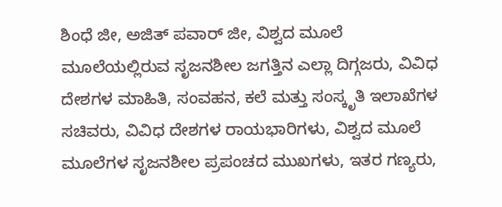ಶಿಂಧೆ ಜೀ, ಅಜಿತ್ ಪವಾರ್ ಜೀ, ವಿಶ್ವದ ಮೂಲೆ ಮೂಲೆಯಲ್ಲಿರುವ ಸೃಜನಶೀಲ ಜಗತ್ತಿನ ಎಲ್ಲಾ ದಿಗ್ಗಜರು, ವಿವಿಧ ದೇಶಗಳ ಮಾಹಿತಿ, ಸಂವಹನ, ಕಲೆ ಮತ್ತು ಸಂಸ್ಕೃತಿ ಇಲಾಖೆಗಳ ಸಚಿವರು, ವಿವಿಧ ದೇಶಗಳ ರಾಯಭಾರಿಗಳು, ವಿಶ್ವದ ಮೂಲೆ ಮೂಲೆಗಳ ಸೃಜನಶೀಲ ಪ್ರಪಂಚದ ಮುಖಗಳು, ಇತರ ಗಣ್ಯರು,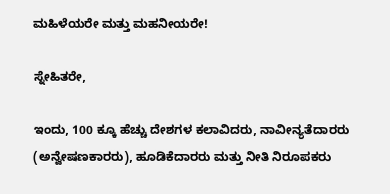ಮಹಿಳೆಯರೇ ಮತ್ತು ಮಹನೀಯರೇ!

ಸ್ನೇಹಿತರೇ,

ಇಂದು, 100 ಕ್ಕೂ ಹೆಚ್ಚು ದೇಶಗಳ ಕಲಾವಿದರು, ನಾವೀನ್ಯತೆದಾರರು (ಅನ್ವೇಷಣಕಾರರು), ಹೂಡಿಕೆದಾರರು ಮತ್ತು ನೀತಿ ನಿರೂಪಕರು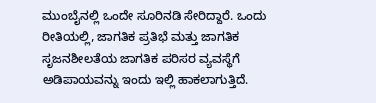ಮುಂಬೈನಲ್ಲಿ ಒಂದೇ ಸೂರಿನಡಿ ಸೇರಿದ್ದಾರೆ. ಒಂದು ರೀತಿಯಲ್ಲಿ, ಜಾಗತಿಕ ಪ್ರತಿಭೆ ಮತ್ತು ಜಾಗತಿಕ ಸೃಜನಶೀಲತೆಯ ಜಾಗತಿಕ ಪರಿಸರ ವ್ಯವಸ್ಥೆಗೆ ಅಡಿಪಾಯವನ್ನು ಇಂದು ಇಲ್ಲಿ ಹಾಕಲಾಗುತ್ತಿದೆ.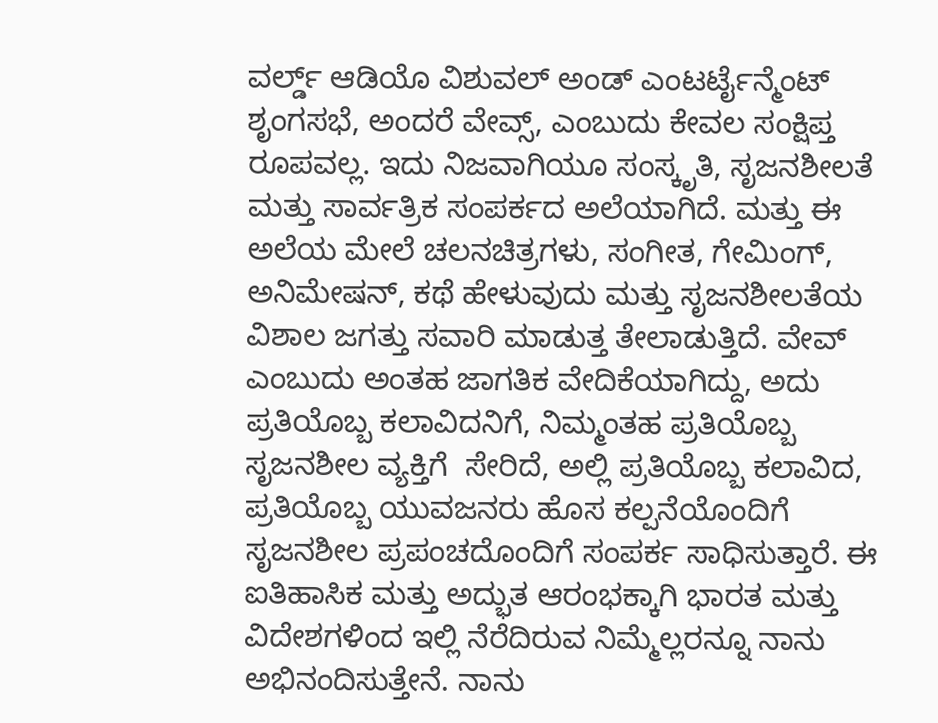ವರ್ಲ್ಡ್ ಆಡಿಯೊ ವಿಶುವಲ್ ಅಂಡ್ ಎಂಟರ್ಟೈನ್ಮೆಂಟ್ ಶೃಂಗಸಭೆ, ಅಂದರೆ ವೇವ್ಸ್, ಎಂಬುದು ಕೇವಲ ಸಂಕ್ಷಿಪ್ತ ರೂಪವಲ್ಲ. ಇದು ನಿಜವಾಗಿಯೂ ಸಂಸ್ಕೃತಿ, ಸೃಜನಶೀಲತೆ ಮತ್ತು ಸಾರ್ವತ್ರಿಕ ಸಂಪರ್ಕದ ಅಲೆಯಾಗಿದೆ. ಮತ್ತು ಈ ಅಲೆಯ ಮೇಲೆ ಚಲನಚಿತ್ರಗಳು, ಸಂಗೀತ, ಗೇಮಿಂಗ್, ಅನಿಮೇಷನ್, ಕಥೆ ಹೇಳುವುದು ಮತ್ತು ಸೃಜನಶೀಲತೆಯ ವಿಶಾಲ ಜಗತ್ತು ಸವಾರಿ ಮಾಡುತ್ತ ತೇಲಾಡುತ್ತಿದೆ. ವೇವ್ ಎಂಬುದು ಅಂತಹ ಜಾಗತಿಕ ವೇದಿಕೆಯಾಗಿದ್ದು, ಅದು ಪ್ರತಿಯೊಬ್ಬ ಕಲಾವಿದನಿಗೆ, ನಿಮ್ಮಂತಹ ಪ್ರತಿಯೊಬ್ಬ ಸೃಜನಶೀಲ ವ್ಯಕ್ತಿಗೆ  ಸೇರಿದೆ, ಅಲ್ಲಿ ಪ್ರತಿಯೊಬ್ಬ ಕಲಾವಿದ, ಪ್ರತಿಯೊಬ್ಬ ಯುವಜನರು ಹೊಸ ಕಲ್ಪನೆಯೊಂದಿಗೆ ಸೃಜನಶೀಲ ಪ್ರಪಂಚದೊಂದಿಗೆ ಸಂಪರ್ಕ ಸಾಧಿಸುತ್ತಾರೆ. ಈ ಐತಿಹಾಸಿಕ ಮತ್ತು ಅದ್ಭುತ ಆರಂಭಕ್ಕಾಗಿ ಭಾರತ ಮತ್ತು ವಿದೇಶಗಳಿಂದ ಇಲ್ಲಿ ನೆರೆದಿರುವ ನಿಮ್ಮೆಲ್ಲರನ್ನೂ ನಾನು ಅಭಿನಂದಿಸುತ್ತೇನೆ. ನಾನು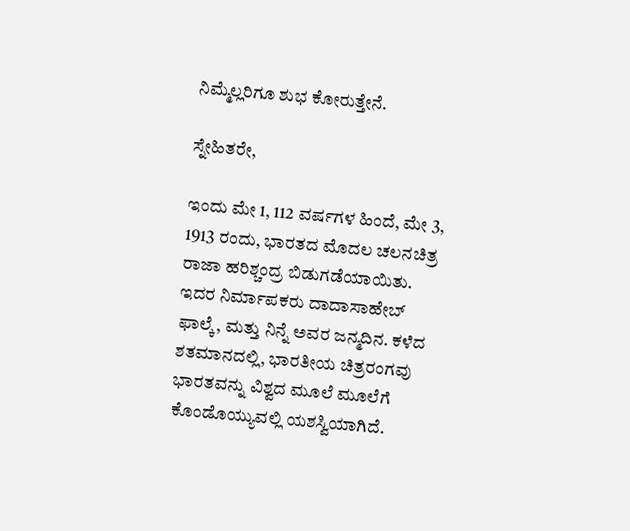ನಿಮ್ಮೆಲ್ಲರಿಗೂ ಶುಭ ಕೋರುತ್ತೇನೆ.

ಸ್ನೇಹಿತರೇ,

ಇಂದು ಮೇ 1, 112 ವರ್ಷಗಳ ಹಿಂದೆ, ಮೇ 3, 1913 ರಂದು, ಭಾರತದ ಮೊದಲ ಚಲನಚಿತ್ರ ರಾಜಾ ಹರಿಶ್ಚಂದ್ರ ಬಿಡುಗಡೆಯಾಯಿತು. ಇದರ ನಿರ್ಮಾಪಕರು ದಾದಾಸಾಹೇಬ್ ಫಾಲ್ಕೆ, ಮತ್ತು ನಿನ್ನೆ ಅವರ ಜನ್ಮದಿನ. ಕಳೆದ ಶತಮಾನದಲ್ಲಿ, ಭಾರತೀಯ ಚಿತ್ರರಂಗವು ಭಾರತವನ್ನು ವಿಶ್ವದ ಮೂಲೆ ಮೂಲೆಗೆ ಕೊಂಡೊಯ್ಯುವಲ್ಲಿ ಯಶಸ್ವಿಯಾಗಿದೆ.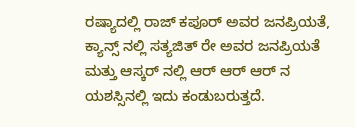ರಷ್ಯಾದಲ್ಲಿ ರಾಜ್ ಕಪೂರ್ ಅವರ ಜನಪ್ರಿಯತೆ, ಕ್ಯಾನ್ಸ್ ನಲ್ಲಿ ಸತ್ಯಜಿತ್ ರೇ ಅವರ ಜನಪ್ರಿಯತೆ ಮತ್ತು ಆಸ್ಕರ್ ನಲ್ಲಿ ಆರ್ ಆರ್ ಆರ್ ನ ಯಶಸ್ಸಿನಲ್ಲಿ ಇದು ಕಂಡುಬರುತ್ತದೆ.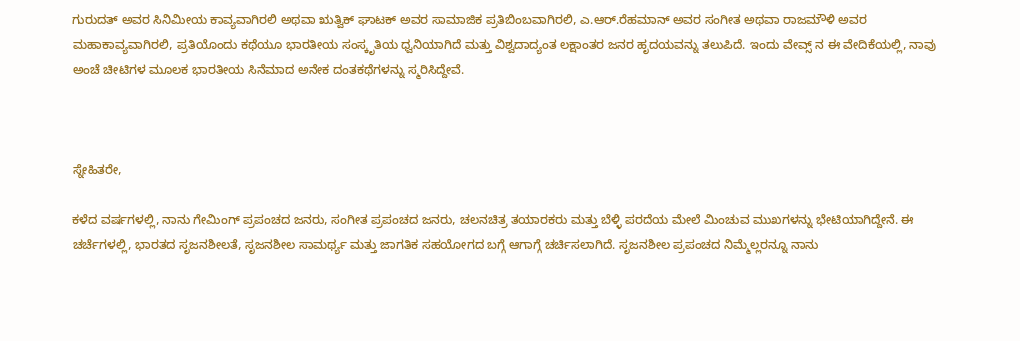ಗುರುದತ್ ಅವರ ಸಿನಿಮೀಯ ಕಾವ್ಯವಾಗಿರಲಿ ಅಥವಾ ಋತ್ವಿಕ್ ಘಾಟಕ್ ಅವರ ಸಾಮಾಜಿಕ ಪ್ರತಿಬಿಂಬವಾಗಿರಲಿ, ಎ.ಆರ್.ರೆಹಮಾನ್ ಅವರ ಸಂಗೀತ ಅಥವಾ ರಾಜಮೌಳಿ ಅವರ ಮಹಾಕಾವ್ಯವಾಗಿರಲಿ, ಪ್ರತಿಯೊಂದು ಕಥೆಯೂ ಭಾರತೀಯ ಸಂಸ್ಕೃತಿಯ ಧ್ವನಿಯಾಗಿದೆ ಮತ್ತು ವಿಶ್ವದಾದ್ಯಂತ ಲಕ್ಷಾಂತರ ಜನರ ಹೃದಯವನ್ನು ತಲುಪಿದೆ. ಇಂದು ವೇವ್ಸ್ ನ ಈ ವೇದಿಕೆಯಲ್ಲಿ, ನಾವು ಅಂಚೆ ಚೀಟಿಗಳ ಮೂಲಕ ಭಾರತೀಯ ಸಿನೆಮಾದ ಅನೇಕ ದಂತಕಥೆಗಳನ್ನು ಸ್ಮರಿಸಿದ್ದೇವೆ.



ಸ್ನೇಹಿತರೇ,

ಕಳೆದ ವರ್ಷಗಳಲ್ಲಿ, ನಾನು ಗೇಮಿಂಗ್ ಪ್ರಪಂಚದ ಜನರು, ಸಂಗೀತ ಪ್ರಪಂಚದ ಜನರು, ಚಲನಚಿತ್ರ ತಯಾರಕರು ಮತ್ತು ಬೆಳ್ಳಿ ಪರದೆಯ ಮೇಲೆ ಮಿಂಚುವ ಮುಖಗಳನ್ನು ಭೇಟಿಯಾಗಿದ್ದೇನೆ. ಈ ಚರ್ಚೆಗಳಲ್ಲಿ, ಭಾರತದ ಸೃಜನಶೀಲತೆ, ಸೃಜನಶೀಲ ಸಾಮರ್ಥ್ಯ ಮತ್ತು ಜಾಗತಿಕ ಸಹಯೋಗದ ಬಗ್ಗೆ ಆಗಾಗ್ಗೆ ಚರ್ಚಿಸಲಾಗಿದೆ. ಸೃಜನಶೀಲ ಪ್ರಪಂಚದ ನಿಮ್ಮೆಲ್ಲರನ್ನೂ ನಾನು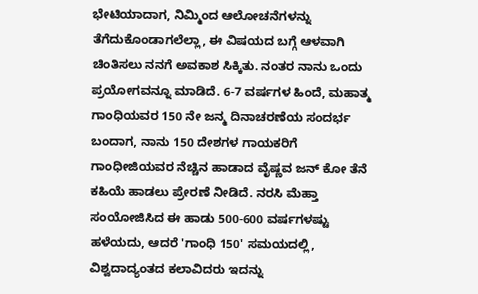ಭೇಟಿಯಾದಾಗ, ನಿಮ್ಮಿಂದ ಆಲೋಚನೆಗಳನ್ನು ತೆಗೆದುಕೊಂಡಾಗಲೆಲ್ಲಾ, ಈ ವಿಷಯದ ಬಗ್ಗೆ ಆಳವಾಗಿ ಚಿಂತಿಸಲು ನನಗೆ ಅವಕಾಶ ಸಿಕ್ಕಿತು. ನಂತರ ನಾನು ಒಂದು ಪ್ರಯೋಗವನ್ನೂ ಮಾಡಿದೆ. 6-7 ವರ್ಷಗಳ ಹಿಂದೆ, ಮಹಾತ್ಮ ಗಾಂಧಿಯವರ 150 ನೇ ಜನ್ಮ ದಿನಾಚರಣೆಯ ಸಂದರ್ಭ ಬಂದಾಗ, ನಾನು 150 ದೇಶಗಳ ಗಾಯಕರಿಗೆ ಗಾಂಧೀಜಿಯವರ ನೆಚ್ಚಿನ ಹಾಡಾದ ವೈಷ್ಣವ ಜನ್ ಕೋ ತೆನೆ ಕಹಿಯೆ ಹಾಡಲು ಪ್ರೇರಣೆ ನೀಡಿದೆ. ನರಸಿ ಮೆಹ್ತಾ ಸಂಯೋಜಿಸಿದ ಈ ಹಾಡು 500-600 ವರ್ಷಗಳಷ್ಟು ಹಳೆಯದು, ಆದರೆ 'ಗಾಂಧಿ 150' ಸಮಯದಲ್ಲಿ, ವಿಶ್ವದಾದ್ಯಂತದ ಕಲಾವಿದರು ಇದನ್ನು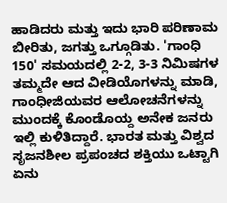ಹಾಡಿದರು ಮತ್ತು ಇದು ಭಾರಿ ಪರಿಣಾಮ ಬೀರಿತು, ಜಗತ್ತು ಒಗ್ಗೂಡಿತು. 'ಗಾಂಧಿ 150' ಸಮಯದಲ್ಲಿ 2-2, 3-3 ನಿಮಿಷಗಳ ತಮ್ಮದೇ ಆದ ವೀಡಿಯೊಗಳನ್ನು ಮಾಡಿ, ಗಾಂಧೀಜಿಯವರ ಆಲೋಚನೆಗಳನ್ನು ಮುಂದಕ್ಕೆ ಕೊಂಡೊಯ್ದ ಅನೇಕ ಜನರು ಇಲ್ಲಿ ಕುಳಿತಿದ್ದಾರೆ. ಭಾರತ ಮತ್ತು ವಿಶ್ವದ ಸೃಜನಶೀಲ ಪ್ರಪಂಚದ ಶಕ್ತಿಯು ಒಟ್ಟಾಗಿ ಏನು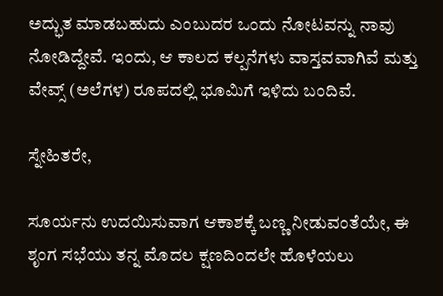ಅದ್ಭುತ ಮಾಡಬಹುದು ಎಂಬುದರ ಒಂದು ನೋಟವನ್ನು ನಾವು ನೋಡಿದ್ದೇವೆ. ಇಂದು, ಆ ಕಾಲದ ಕಲ್ಪನೆಗಳು ವಾಸ್ತವವಾಗಿವೆ ಮತ್ತು ವೇವ್ಸ್ (ಅಲೆಗಳ) ರೂಪದಲ್ಲಿ ಭೂಮಿಗೆ ಇಳಿದು ಬಂದಿವೆ.

ಸ್ನೇಹಿತರೇ,

ಸೂರ್ಯನು ಉದಯಿಸುವಾಗ ಆಕಾಶಕ್ಕೆ ಬಣ್ಣ ನೀಡುವಂತೆಯೇ, ಈ ಶೃಂಗ ಸಭೆಯು ತನ್ನ ಮೊದಲ ಕ್ಷಣದಿಂದಲೇ ಹೊಳೆಯಲು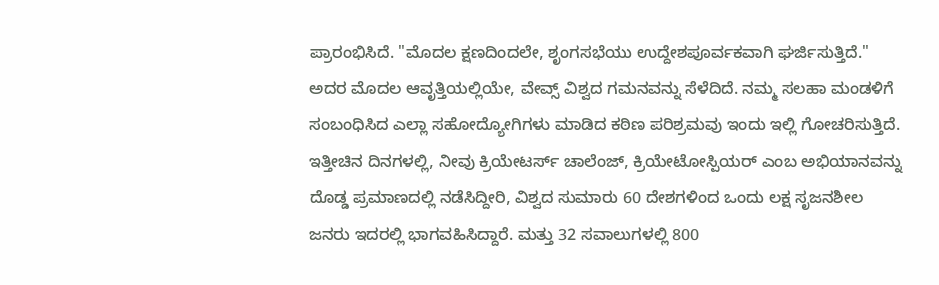ಪ್ರಾರಂಭಿಸಿದೆ. "ಮೊದಲ ಕ್ಷಣದಿಂದಲೇ, ಶೃಂಗಸಭೆಯು ಉದ್ದೇಶಪೂರ್ವಕವಾಗಿ ಘರ್ಜಿಸುತ್ತಿದೆ." ಅದರ ಮೊದಲ ಆವೃತ್ತಿಯಲ್ಲಿಯೇ, ವೇವ್ಸ್ ವಿಶ್ವದ ಗಮನವನ್ನು ಸೆಳೆದಿದೆ. ನಮ್ಮ ಸಲಹಾ ಮಂಡಳಿಗೆ ಸಂಬಂಧಿಸಿದ ಎಲ್ಲಾ ಸಹೋದ್ಯೋಗಿಗಳು ಮಾಡಿದ ಕಠಿಣ ಪರಿಶ್ರಮವು ಇಂದು ಇಲ್ಲಿ ಗೋಚರಿಸುತ್ತಿದೆ. ಇತ್ತೀಚಿನ ದಿನಗಳಲ್ಲಿ, ನೀವು ಕ್ರಿಯೇಟರ್ಸ್ ಚಾಲೆಂಜ್, ಕ್ರಿಯೇಟೋಸ್ಪಿಯರ್ ಎಂಬ ಅಭಿಯಾನವನ್ನು ದೊಡ್ಡ ಪ್ರಮಾಣದಲ್ಲಿ ನಡೆಸಿದ್ದೀರಿ, ವಿಶ್ವದ ಸುಮಾರು 60 ದೇಶಗಳಿಂದ ಒಂದು ಲಕ್ಷ ಸೃಜನಶೀಲ ಜನರು ಇದರಲ್ಲಿ ಭಾಗವಹಿಸಿದ್ದಾರೆ. ಮತ್ತು 32 ಸವಾಲುಗಳಲ್ಲಿ 800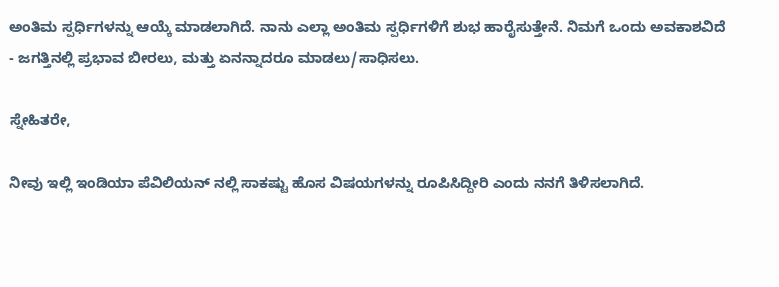ಅಂತಿಮ ಸ್ಪರ್ಧಿಗಳನ್ನು ಆಯ್ಕೆ ಮಾಡಲಾಗಿದೆ. ನಾನು ಎಲ್ಲಾ ಅಂತಿಮ ಸ್ಪರ್ಧಿಗಳಿಗೆ ಶುಭ ಹಾರೈಸುತ್ತೇನೆ. ನಿಮಗೆ ಒಂದು ಅವಕಾಶವಿದೆ - ಜಗತ್ತಿನಲ್ಲಿ ಪ್ರಭಾವ ಬೀರಲು, ಮತ್ತು ಏನನ್ನಾದರೂ ಮಾಡಲು/ಸಾಧಿಸಲು.

ಸ್ನೇಹಿತರೇ,

ನೀವು ಇಲ್ಲಿ ಇಂಡಿಯಾ ಪೆವಿಲಿಯನ್ ನಲ್ಲಿ ಸಾಕಷ್ಟು ಹೊಸ ವಿಷಯಗಳನ್ನು ರೂಪಿಸಿದ್ದೀರಿ ಎಂದು ನನಗೆ ತಿಳಿಸಲಾಗಿದೆ.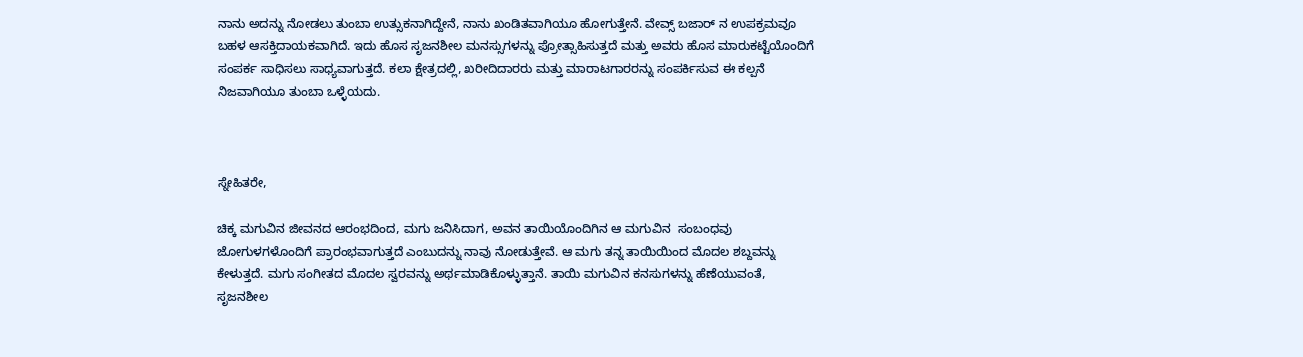ನಾನು ಅದನ್ನು ನೋಡಲು ತುಂಬಾ ಉತ್ಸುಕನಾಗಿದ್ದೇನೆ, ನಾನು ಖಂಡಿತವಾಗಿಯೂ ಹೋಗುತ್ತೇನೆ. ವೇವ್ಸ್ ಬಜಾರ್ ನ ಉಪಕ್ರಮವೂ ಬಹಳ ಆಸಕ್ತಿದಾಯಕವಾಗಿದೆ. ಇದು ಹೊಸ ಸೃಜನಶೀಲ ಮನಸ್ಸುಗಳನ್ನು ಪ್ರೋತ್ಸಾಹಿಸುತ್ತದೆ ಮತ್ತು ಅವರು ಹೊಸ ಮಾರುಕಟ್ಟೆಯೊಂದಿಗೆ ಸಂಪರ್ಕ ಸಾಧಿಸಲು ಸಾಧ್ಯವಾಗುತ್ತದೆ. ಕಲಾ ಕ್ಷೇತ್ರದಲ್ಲಿ, ಖರೀದಿದಾರರು ಮತ್ತು ಮಾರಾಟಗಾರರನ್ನು ಸಂಪರ್ಕಿಸುವ ಈ ಕಲ್ಪನೆ ನಿಜವಾಗಿಯೂ ತುಂಬಾ ಒಳ್ಳೆಯದು.



ಸ್ನೇಹಿತರೇ,

ಚಿಕ್ಕ ಮಗುವಿನ ಜೀವನದ ಆರಂಭದಿಂದ, ಮಗು ಜನಿಸಿದಾಗ, ಅವನ ತಾಯಿಯೊಂದಿಗಿನ ಆ ಮಗುವಿನ  ಸಂಬಂಧವು ಜೋಗುಳಗಳೊಂದಿಗೆ ಪ್ರಾರಂಭವಾಗುತ್ತದೆ ಎಂಬುದನ್ನು ನಾವು ನೋಡುತ್ತೇವೆ. ಆ ಮಗು ತನ್ನ ತಾಯಿಯಿಂದ ಮೊದಲ ಶಬ್ದವನ್ನು ಕೇಳುತ್ತದೆ. ಮಗು ಸಂಗೀತದ ಮೊದಲ ಸ್ವರವನ್ನು ಅರ್ಥಮಾಡಿಕೊಳ್ಳುತ್ತಾನೆ. ತಾಯಿ ಮಗುವಿನ ಕನಸುಗಳನ್ನು ಹೆಣೆಯುವಂತೆ, ಸೃಜನಶೀಲ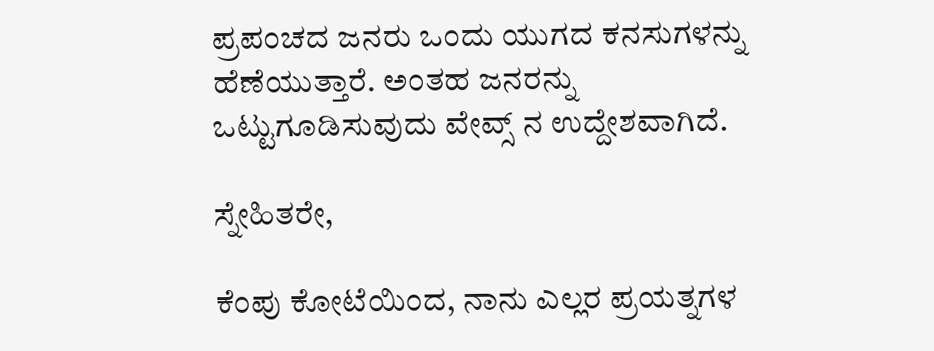ಪ್ರಪಂಚದ ಜನರು ಒಂದು ಯುಗದ ಕನಸುಗಳನ್ನು ಹೆಣೆಯುತ್ತಾರೆ. ಅಂತಹ ಜನರನ್ನು ಒಟ್ಟುಗೂಡಿಸುವುದು ವೇವ್ಸ್ ನ ಉದ್ದೇಶವಾಗಿದೆ.

ಸ್ನೇಹಿತರೇ,

ಕೆಂಪು ಕೋಟೆಯಿಂದ, ನಾನು ಎಲ್ಲರ ಪ್ರಯತ್ನಗಳ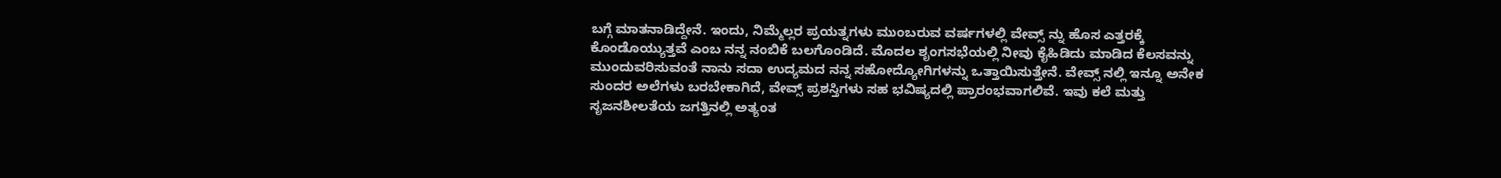ಬಗ್ಗೆ ಮಾತನಾಡಿದ್ದೇನೆ. ಇಂದು, ನಿಮ್ಮೆಲ್ಲರ ಪ್ರಯತ್ನಗಳು ಮುಂಬರುವ ವರ್ಷಗಳಲ್ಲಿ ವೇವ್ಸ್ ನ್ನು ಹೊಸ ಎತ್ತರಕ್ಕೆ ಕೊಂಡೊಯ್ಯುತ್ತವೆ ಎಂಬ ನನ್ನ ನಂಬಿಕೆ ಬಲಗೊಂಡಿದೆ. ಮೊದಲ ಶೃಂಗಸಭೆಯಲ್ಲಿ ನೀವು ಕೈಹಿಡಿದು ಮಾಡಿದ ಕೆಲಸವನ್ನು ಮುಂದುವರಿಸುವಂತೆ ನಾನು ಸದಾ ಉದ್ಯಮದ ನನ್ನ ಸಹೋದ್ಯೋಗಿಗಳನ್ನು ಒತ್ತಾಯಿಸುತ್ತೇನೆ. ವೇವ್ಸ್ ನಲ್ಲಿ ಇನ್ನೂ ಅನೇಕ ಸುಂದರ ಅಲೆಗಳು ಬರಬೇಕಾಗಿದೆ, ವೇವ್ಸ್ ಪ್ರಶಸ್ತಿಗಳು ಸಹ ಭವಿಷ್ಯದಲ್ಲಿ ಪ್ರಾರಂಭವಾಗಲಿವೆ. ಇವು ಕಲೆ ಮತ್ತು ಸೃಜನಶೀಲತೆಯ ಜಗತ್ತಿನಲ್ಲಿ ಅತ್ಯಂತ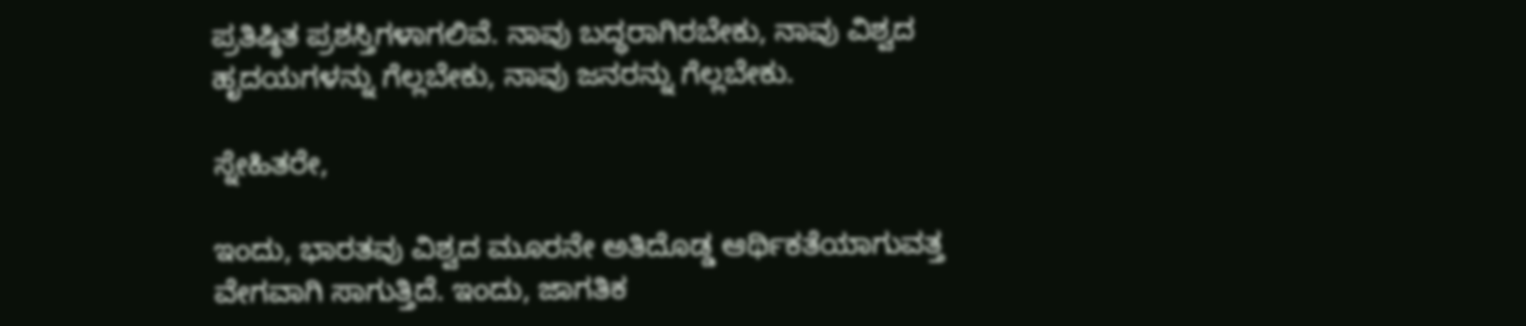ಪ್ರತಿಷ್ಠಿತ ಪ್ರಶಸ್ತಿಗಳಾಗಲಿವೆ. ನಾವು ಬದ್ಧರಾಗಿರಬೇಕು, ನಾವು ವಿಶ್ವದ ಹೃದಯಗಳನ್ನು ಗೆಲ್ಲಬೇಕು, ನಾವು ಜನರನ್ನು ಗೆಲ್ಲಬೇಕು.

ಸ್ನೇಹಿತರೇ,

ಇಂದು, ಭಾರತವು ವಿಶ್ವದ ಮೂರನೇ ಅತಿದೊಡ್ಡ ಆರ್ಥಿಕತೆಯಾಗುವತ್ತ ವೇಗವಾಗಿ ಸಾಗುತ್ತಿದೆ. ಇಂದು, ಜಾಗತಿಕ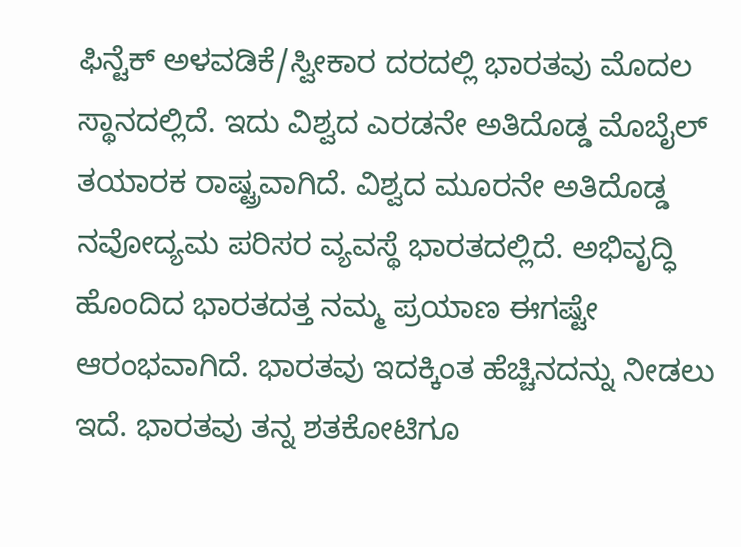ಫಿನ್ಟೆಕ್ ಅಳವಡಿಕೆ/ಸ್ವೀಕಾರ ದರದಲ್ಲಿ ಭಾರತವು ಮೊದಲ ಸ್ಥಾನದಲ್ಲಿದೆ. ಇದು ವಿಶ್ವದ ಎರಡನೇ ಅತಿದೊಡ್ಡ ಮೊಬೈಲ್ ತಯಾರಕ ರಾಷ್ಟ್ರವಾಗಿದೆ. ವಿಶ್ವದ ಮೂರನೇ ಅತಿದೊಡ್ಡ ನವೋದ್ಯಮ ಪರಿಸರ ವ್ಯವಸ್ಥೆ ಭಾರತದಲ್ಲಿದೆ. ಅಭಿವೃದ್ಧಿ ಹೊಂದಿದ ಭಾರತದತ್ತ ನಮ್ಮ ಪ್ರಯಾಣ ಈಗಷ್ಟೇ ಆರಂಭವಾಗಿದೆ. ಭಾರತವು ಇದಕ್ಕಿಂತ ಹೆಚ್ಚಿನದನ್ನು ನೀಡಲು ಇದೆ. ಭಾರತವು ತನ್ನ ಶತಕೋಟಿಗೂ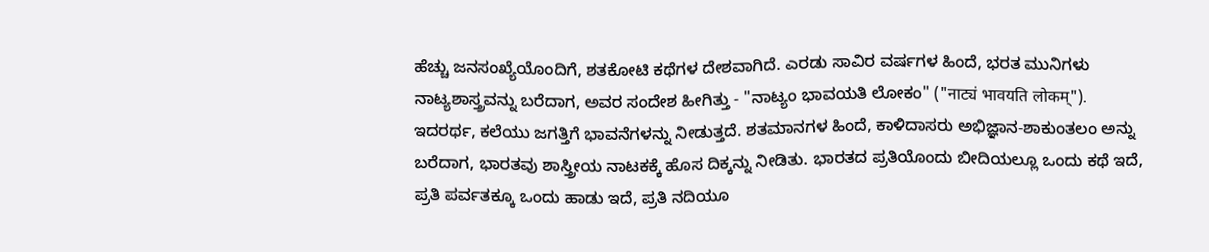ಹೆಚ್ಚು ಜನಸಂಖ್ಯೆಯೊಂದಿಗೆ, ಶತಕೋಟಿ ಕಥೆಗಳ ದೇಶವಾಗಿದೆ. ಎರಡು ಸಾವಿರ ವರ್ಷಗಳ ಹಿಂದೆ, ಭರತ ಮುನಿಗಳು ನಾಟ್ಯಶಾಸ್ತ್ರವನ್ನು ಬರೆದಾಗ, ಅವರ ಸಂದೇಶ ಹೀಗಿತ್ತು - "ನಾಟ್ಯಂ ಭಾವಯತಿ ಲೋಕಂ" ("नाट्यं भावयति लोकम्"). ಇದರರ್ಥ, ಕಲೆಯು ಜಗತ್ತಿಗೆ ಭಾವನೆಗಳನ್ನು ನೀಡುತ್ತದೆ. ಶತಮಾನಗಳ ಹಿಂದೆ, ಕಾಳಿದಾಸರು ಅಭಿಜ್ಞಾನ-ಶಾಕುಂತಲಂ ಅನ್ನು ಬರೆದಾಗ, ಭಾರತವು ಶಾಸ್ತ್ರೀಯ ನಾಟಕಕ್ಕೆ ಹೊಸ ದಿಕ್ಕನ್ನು ನೀಡಿತು. ಭಾರತದ ಪ್ರತಿಯೊಂದು ಬೀದಿಯಲ್ಲೂ ಒಂದು ಕಥೆ ಇದೆ, ಪ್ರತಿ ಪರ್ವತಕ್ಕೂ ಒಂದು ಹಾಡು ಇದೆ, ಪ್ರತಿ ನದಿಯೂ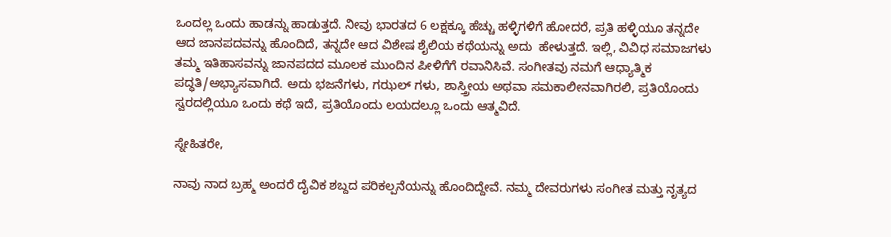ಒಂದಲ್ಲ ಒಂದು ಹಾಡನ್ನು ಹಾಡುತ್ತದೆ. ನೀವು ಭಾರತದ 6 ಲಕ್ಷಕ್ಕೂ ಹೆಚ್ಚು ಹಳ್ಳಿಗಳಿಗೆ ಹೋದರೆ, ಪ್ರತಿ ಹಳ್ಳಿಯೂ ತನ್ನದೇ ಆದ ಜಾನಪದವನ್ನು ಹೊಂದಿದೆ, ತನ್ನದೇ ಆದ ವಿಶೇಷ ಶೈಲಿಯ ಕಥೆಯನ್ನು ಅದು  ಹೇಳುತ್ತದೆ. ಇಲ್ಲಿ, ವಿವಿಧ ಸಮಾಜಗಳು ತಮ್ಮ ಇತಿಹಾಸವನ್ನು ಜಾನಪದದ ಮೂಲಕ ಮುಂದಿನ ಪೀಳಿಗೆಗೆ ರವಾನಿಸಿವೆ. ಸಂಗೀತವು ನಮಗೆ ಆಧ್ಯಾತ್ಮಿಕ ಪದ್ಧತಿ/ಅಭ್ಯಾಸವಾಗಿದೆ. ಅದು ಭಜನೆಗಳು, ಗಝಲ್ ಗಳು, ಶಾಸ್ತ್ರೀಯ ಅಥವಾ ಸಮಕಾಲೀನವಾಗಿರಲಿ, ಪ್ರತಿಯೊಂದು ಸ್ವರದಲ್ಲಿಯೂ ಒಂದು ಕಥೆ ಇದೆ, ಪ್ರತಿಯೊಂದು ಲಯದಲ್ಲೂ ಒಂದು ಆತ್ಮವಿದೆ.

ಸ್ನೇಹಿತರೇ,

ನಾವು ನಾದ ಬ್ರಹ್ಮ ಅಂದರೆ ದೈವಿಕ ಶಬ್ದದ ಪರಿಕಲ್ಪನೆಯನ್ನು ಹೊಂದಿದ್ದೇವೆ. ನಮ್ಮ ದೇವರುಗಳು ಸಂಗೀತ ಮತ್ತು ನೃತ್ಯದ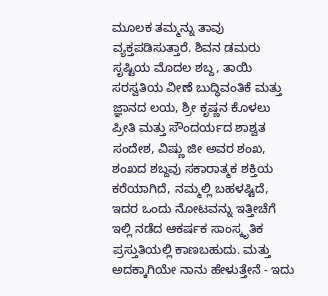ಮೂಲಕ ತಮ್ಮನ್ನು ತಾವು ವ್ಯಕ್ತಪಡಿಸುತ್ತಾರೆ. ಶಿವನ ಡಮರು ಸೃಷ್ಟಿಯ ಮೊದಲ ಶಬ್ದ, ತಾಯಿ ಸರಸ್ವತಿಯ ವೀಣೆ ಬುದ್ಧಿವಂತಿಕೆ ಮತ್ತು ಜ್ಞಾನದ ಲಯ, ಶ್ರೀ ಕೃಷ್ಣನ ಕೊಳಲು ಪ್ರೀತಿ ಮತ್ತು ಸೌಂದರ್ಯದ ಶಾಶ್ವತ ಸಂದೇಶ, ವಿಷ್ಣು ಜೀ ಅವರ ಶಂಖ, ಶಂಖದ ಶಬ್ದವು ಸಕಾರಾತ್ಮಕ ಶಕ್ತಿಯ ಕರೆಯಾಗಿದೆ, ನಮ್ಮಲ್ಲಿ ಬಹಳಷ್ಟಿದೆ, ಇದರ ಒಂದು ನೋಟವನ್ನು ಇತ್ತೀಚೆಗೆ ಇಲ್ಲಿ ನಡೆದ ಆಕರ್ಷಕ ಸಾಂಸ್ಕೃತಿಕ ಪ್ರಸ್ತುತಿಯಲ್ಲಿ ಕಾಣಬಹುದು. ಮತ್ತು ಅದಕ್ಕಾಗಿಯೇ ನಾನು ಹೇಳುತ್ತೇನೆ - ಇದು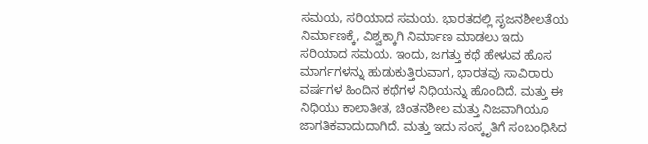ಸಮಯ, ಸರಿಯಾದ ಸಮಯ. ಭಾರತದಲ್ಲಿ ಸೃಜನಶೀಲತೆಯ ನಿರ್ಮಾಣಕ್ಕೆ, ವಿಶ್ವಕ್ಕಾಗಿ ನಿರ್ಮಾಣ ಮಾಡಲು ಇದು ಸರಿಯಾದ ಸಮಯ. ಇಂದು, ಜಗತ್ತು ಕಥೆ ಹೇಳುವ ಹೊಸ ಮಾರ್ಗಗಳನ್ನು ಹುಡುಕುತ್ತಿರುವಾಗ, ಭಾರತವು ಸಾವಿರಾರು ವರ್ಷಗಳ ಹಿಂದಿನ ಕಥೆಗಳ ನಿಧಿಯನ್ನು ಹೊಂದಿದೆ. ಮತ್ತು ಈ ನಿಧಿಯು ಕಾಲಾತೀತ, ಚಿಂತನಶೀಲ ಮತ್ತು ನಿಜವಾಗಿಯೂ ಜಾಗತಿಕವಾದುದಾಗಿದೆ. ಮತ್ತು ಇದು ಸಂಸ್ಕೃತಿಗೆ ಸಂಬಂಧಿಸಿದ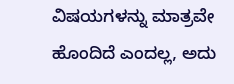ವಿಷಯಗಳನ್ನು ಮಾತ್ರವೇ ಹೊಂದಿದೆ ಎಂದಲ್ಲ, ಅದು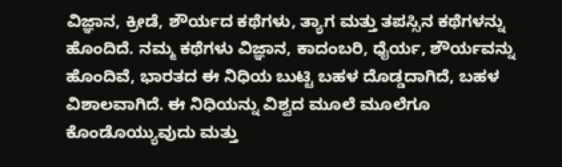ವಿಜ್ಞಾನ, ಕ್ರೀಡೆ, ಶೌರ್ಯದ ಕಥೆಗಳು, ತ್ಯಾಗ ಮತ್ತು ತಪಸ್ಸಿನ ಕಥೆಗಳನ್ನು ಹೊಂದಿದೆ. ನಮ್ಮ ಕಥೆಗಳು ವಿಜ್ಞಾನ, ಕಾದಂಬರಿ, ಧೈರ್ಯ, ಶೌರ್ಯವನ್ನು ಹೊಂದಿವೆ, ಭಾರತದ ಈ ನಿಧಿಯ ಬುಟ್ಟಿ ಬಹಳ ದೊಡ್ಡದಾಗಿದೆ, ಬಹಳ ವಿಶಾಲವಾಗಿದೆ. ಈ ನಿಧಿಯನ್ನು ವಿಶ್ವದ ಮೂಲೆ ಮೂಲೆಗೂ ಕೊಂಡೊಯ್ಯುವುದು ಮತ್ತು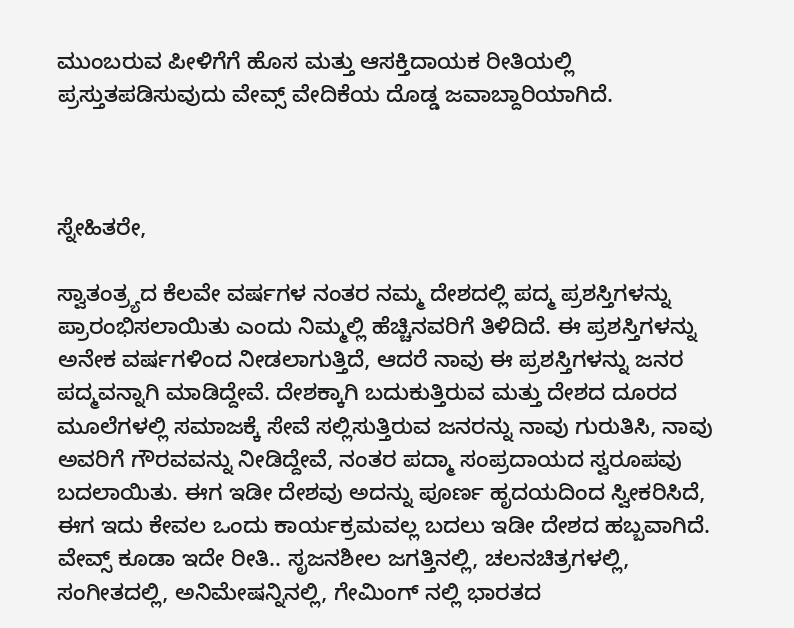ಮುಂಬರುವ ಪೀಳಿಗೆಗೆ ಹೊಸ ಮತ್ತು ಆಸಕ್ತಿದಾಯಕ ರೀತಿಯಲ್ಲಿ ಪ್ರಸ್ತುತಪಡಿಸುವುದು ವೇವ್ಸ್ ವೇದಿಕೆಯ ದೊಡ್ಡ ಜವಾಬ್ದಾರಿಯಾಗಿದೆ.



ಸ್ನೇಹಿತರೇ,

ಸ್ವಾತಂತ್ರ್ಯದ ಕೆಲವೇ ವರ್ಷಗಳ ನಂತರ ನಮ್ಮ ದೇಶದಲ್ಲಿ ಪದ್ಮ ಪ್ರಶಸ್ತಿಗಳನ್ನು ಪ್ರಾರಂಭಿಸಲಾಯಿತು ಎಂದು ನಿಮ್ಮಲ್ಲಿ ಹೆಚ್ಚಿನವರಿಗೆ ತಿಳಿದಿದೆ. ಈ ಪ್ರಶಸ್ತಿಗಳನ್ನು ಅನೇಕ ವರ್ಷಗಳಿಂದ ನೀಡಲಾಗುತ್ತಿದೆ, ಆದರೆ ನಾವು ಈ ಪ್ರಶಸ್ತಿಗಳನ್ನು ಜನರ ಪದ್ಮವನ್ನಾಗಿ ಮಾಡಿದ್ದೇವೆ. ದೇಶಕ್ಕಾಗಿ ಬದುಕುತ್ತಿರುವ ಮತ್ತು ದೇಶದ ದೂರದ ಮೂಲೆಗಳಲ್ಲಿ ಸಮಾಜಕ್ಕೆ ಸೇವೆ ಸಲ್ಲಿಸುತ್ತಿರುವ ಜನರನ್ನು ನಾವು ಗುರುತಿಸಿ, ನಾವು ಅವರಿಗೆ ಗೌರವವನ್ನು ನೀಡಿದ್ದೇವೆ, ನಂತರ ಪದ್ಮಾ ಸಂಪ್ರದಾಯದ ಸ್ವರೂಪವು ಬದಲಾಯಿತು. ಈಗ ಇಡೀ ದೇಶವು ಅದನ್ನು ಪೂರ್ಣ ಹೃದಯದಿಂದ ಸ್ವೀಕರಿಸಿದೆ, ಈಗ ಇದು ಕೇವಲ ಒಂದು ಕಾರ್ಯಕ್ರಮವಲ್ಲ ಬದಲು ಇಡೀ ದೇಶದ ಹಬ್ಬವಾಗಿದೆ. ವೇವ್ಸ್ ಕೂಡಾ ಇದೇ ರೀತಿ.. ಸೃಜನಶೀಲ ಜಗತ್ತಿನಲ್ಲಿ, ಚಲನಚಿತ್ರಗಳಲ್ಲಿ, ಸಂಗೀತದಲ್ಲಿ, ಅನಿಮೇಷನ್ನಿನಲ್ಲಿ, ಗೇಮಿಂಗ್ ನಲ್ಲಿ ಭಾರತದ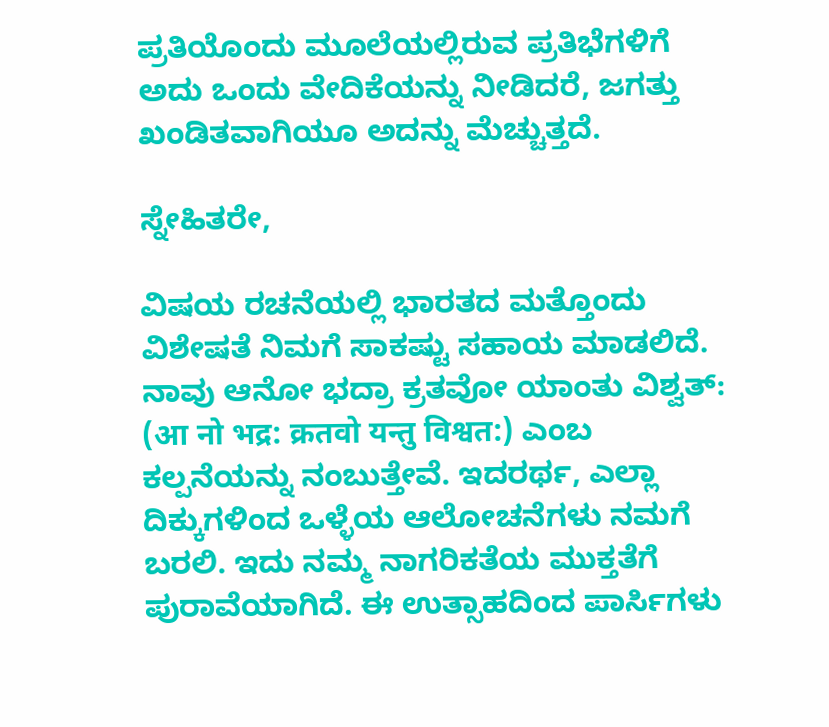ಪ್ರತಿಯೊಂದು ಮೂಲೆಯಲ್ಲಿರುವ ಪ್ರತಿಭೆಗಳಿಗೆ ಅದು ಒಂದು ವೇದಿಕೆಯನ್ನು ನೀಡಿದರೆ, ಜಗತ್ತು ಖಂಡಿತವಾಗಿಯೂ ಅದನ್ನು ಮೆಚ್ಚುತ್ತದೆ.

ಸ್ನೇಹಿತರೇ,

ವಿಷಯ ರಚನೆಯಲ್ಲಿ ಭಾರತದ ಮತ್ತೊಂದು ವಿಶೇಷತೆ ನಿಮಗೆ ಸಾಕಷ್ಟು ಸಹಾಯ ಮಾಡಲಿದೆ. ನಾವು ಆನೋ ಭದ್ರಾ ಕ್ರತವೋ ಯಾಂತು ವಿಶ್ವತ್: (आ नो भद्र: क्रतवो यन्तु विश्वत:) ಎಂಬ ಕಲ್ಪನೆಯನ್ನು ನಂಬುತ್ತೇವೆ. ಇದರರ್ಥ, ಎಲ್ಲಾ ದಿಕ್ಕುಗಳಿಂದ ಒಳ್ಳೆಯ ಆಲೋಚನೆಗಳು ನಮಗೆ ಬರಲಿ. ಇದು ನಮ್ಮ ನಾಗರಿಕತೆಯ ಮುಕ್ತತೆಗೆ ಪುರಾವೆಯಾಗಿದೆ. ಈ ಉತ್ಸಾಹದಿಂದ ಪಾರ್ಸಿಗಳು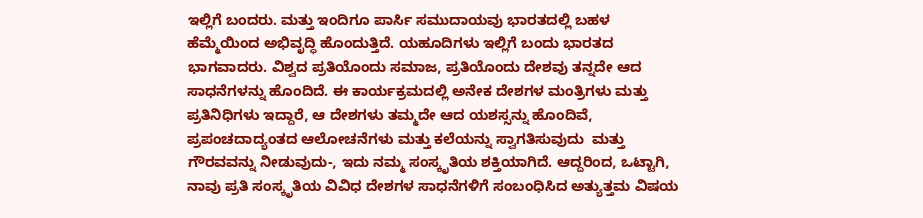ಇಲ್ಲಿಗೆ ಬಂದರು. ಮತ್ತು ಇಂದಿಗೂ ಪಾರ್ಸಿ ಸಮುದಾಯವು ಭಾರತದಲ್ಲಿ ಬಹಳ ಹೆಮ್ಮೆಯಿಂದ ಅಭಿವೃದ್ಧಿ ಹೊಂದುತ್ತಿದೆ. ಯಹೂದಿಗಳು ಇಲ್ಲಿಗೆ ಬಂದು ಭಾರತದ ಭಾಗವಾದರು. ವಿಶ್ವದ ಪ್ರತಿಯೊಂದು ಸಮಾಜ, ಪ್ರತಿಯೊಂದು ದೇಶವು ತನ್ನದೇ ಆದ ಸಾಧನೆಗಳನ್ನು ಹೊಂದಿದೆ. ಈ ಕಾರ್ಯಕ್ರಮದಲ್ಲಿ ಅನೇಕ ದೇಶಗಳ ಮಂತ್ರಿಗಳು ಮತ್ತು ಪ್ರತಿನಿಧಿಗಳು ಇದ್ದಾರೆ, ಆ ದೇಶಗಳು ತಮ್ಮದೇ ಆದ ಯಶಸ್ಸನ್ನು ಹೊಂದಿವೆ, ಪ್ರಪಂಚದಾದ್ಯಂತದ ಆಲೋಚನೆಗಳು ಮತ್ತು ಕಲೆಯನ್ನು ಸ್ವಾಗತಿಸುವುದು  ಮತ್ತು ಗೌರವವನ್ನು ನೀಡುವುದು-, ಇದು ನಮ್ಮ ಸಂಸ್ಕೃತಿಯ ಶಕ್ತಿಯಾಗಿದೆ. ಆದ್ದರಿಂದ, ಒಟ್ಟಾಗಿ, ನಾವು ಪ್ರತಿ ಸಂಸ್ಕೃತಿಯ ವಿವಿಧ ದೇಶಗಳ ಸಾಧನೆಗಳಿಗೆ ಸಂಬಂಧಿಸಿದ ಅತ್ಯುತ್ತಮ ವಿಷಯ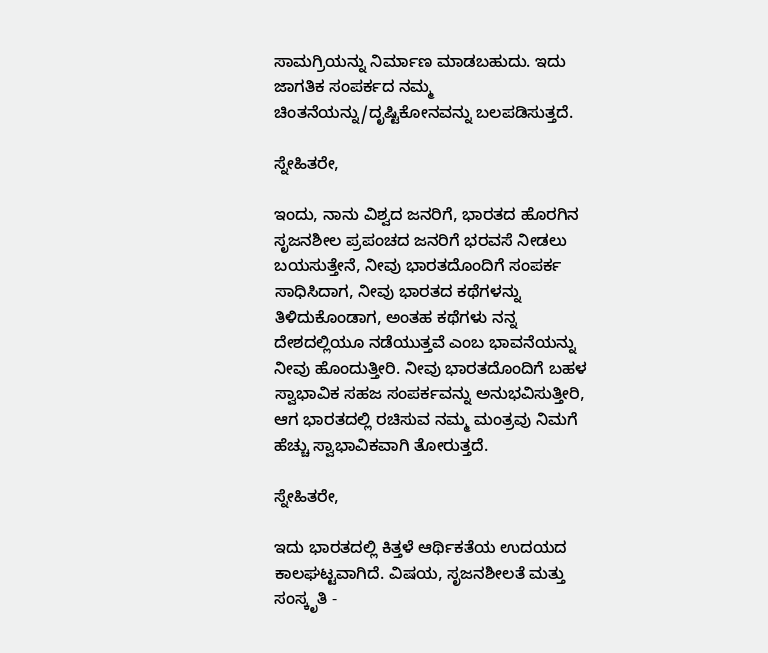ಸಾಮಗ್ರಿಯನ್ನು ನಿರ್ಮಾಣ ಮಾಡಬಹುದು. ಇದು ಜಾಗತಿಕ ಸಂಪರ್ಕದ ನಮ್ಮ ಚಿಂತನೆಯನ್ನು/ದೃಷ್ಟಿಕೋನವನ್ನು ಬಲಪಡಿಸುತ್ತದೆ.

ಸ್ನೇಹಿತರೇ,

ಇಂದು, ನಾನು ವಿಶ್ವದ ಜನರಿಗೆ, ಭಾರತದ ಹೊರಗಿನ ಸೃಜನಶೀಲ ಪ್ರಪಂಚದ ಜನರಿಗೆ ಭರವಸೆ ನೀಡಲು ಬಯಸುತ್ತೇನೆ, ನೀವು ಭಾರತದೊಂದಿಗೆ ಸಂಪರ್ಕ ಸಾಧಿಸಿದಾಗ, ನೀವು ಭಾರತದ ಕಥೆಗಳನ್ನು ತಿಳಿದುಕೊಂಡಾಗ, ಅಂತಹ ಕಥೆಗಳು ನನ್ನ ದೇಶದಲ್ಲಿಯೂ ನಡೆಯುತ್ತವೆ ಎಂಬ ಭಾವನೆಯನ್ನು ನೀವು ಹೊಂದುತ್ತೀರಿ. ನೀವು ಭಾರತದೊಂದಿಗೆ ಬಹಳ ಸ್ವಾಭಾವಿಕ ಸಹಜ ಸಂಪರ್ಕವನ್ನು ಅನುಭವಿಸುತ್ತೀರಿ, ಆಗ ಭಾರತದಲ್ಲಿ ರಚಿಸುವ ನಮ್ಮ ಮಂತ್ರವು ನಿಮಗೆ ಹೆಚ್ಚು ಸ್ವಾಭಾವಿಕವಾಗಿ ತೋರುತ್ತದೆ.

ಸ್ನೇಹಿತರೇ,

ಇದು ಭಾರತದಲ್ಲಿ ಕಿತ್ತಳೆ ಆರ್ಥಿಕತೆಯ ಉದಯದ ಕಾಲಘಟ್ಟವಾಗಿದೆ. ವಿಷಯ, ಸೃಜನಶೀಲತೆ ಮತ್ತು ಸಂಸ್ಕೃತಿ -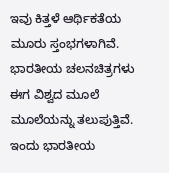ಇವು ಕಿತ್ತಳೆ ಆರ್ಥಿಕತೆಯ ಮೂರು ಸ್ತಂಭಗಳಾಗಿವೆ. ಭಾರತೀಯ ಚಲನಚಿತ್ರಗಳು ಈಗ ವಿಶ್ವದ ಮೂಲೆ ಮೂಲೆಯನ್ನು ತಲುಪುತ್ತಿವೆ. ಇಂದು ಭಾರತೀಯ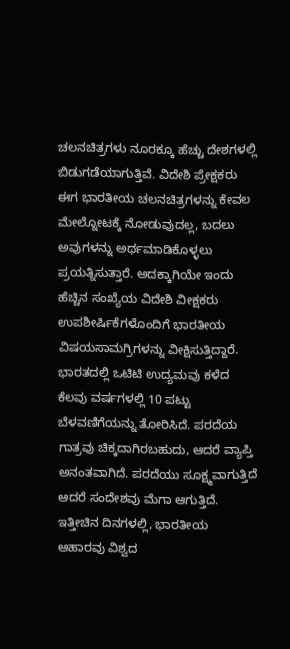ಚಲನಚಿತ್ರಗಳು ನೂರಕ್ಕೂ ಹೆಚ್ಚು ದೇಶಗಳಲ್ಲಿ ಬಿಡುಗಡೆಯಾಗುತ್ತಿವೆ. ವಿದೇಶಿ ಪ್ರೇಕ್ಷಕರು ಈಗ ಭಾರತೀಯ ಚಲನಚಿತ್ರಗಳನ್ನು ಕೇವಲ ಮೇಲ್ನೋಟಕ್ಕೆ ನೋಡುವುದಲ್ಲ, ಬದಲು ಅವುಗಳನ್ನು ಅರ್ಥಮಾಡಿಕೊಳ್ಳಲು ಪ್ರಯತ್ನಿಸುತ್ತಾರೆ. ಅದಕ್ಕಾಗಿಯೇ ಇಂದು ಹೆಚ್ಚಿನ ಸಂಖ್ಯೆಯ ವಿದೇಶಿ ವೀಕ್ಷಕರು ಉಪಶೀರ್ಷಿಕೆಗಳೊಂದಿಗೆ ಭಾರತೀಯ ವಿಷಯಸಾಮಗ್ರಿಗಳನ್ನು ವೀಕ್ಷಿಸುತ್ತಿದ್ದಾರೆ. ಭಾರತದಲ್ಲಿ ಒಟಿಟಿ ಉದ್ಯಮವು ಕಳೆದ ಕೆಲವು ವರ್ಷಗಳಲ್ಲಿ 10 ಪಟ್ಟು ಬೆಳವಣಿಗೆಯನ್ನು ತೋರಿಸಿದೆ. ಪರದೆಯ ಗಾತ್ರವು ಚಿಕ್ಕದಾಗಿರಬಹುದು, ಆದರೆ ವ್ಯಾಪ್ತಿ ಅನಂತವಾಗಿದೆ. ಪರದೆಯು ಸೂಕ್ಷ್ಮವಾಗುತ್ತಿದೆ ಆದರೆ ಸಂದೇಶವು ಮೆಗಾ ಆಗುತ್ತಿದೆ. ಇತ್ತೀಚಿನ ದಿನಗಳಲ್ಲಿ, ಭಾರತೀಯ ಆಹಾರವು ವಿಶ್ವದ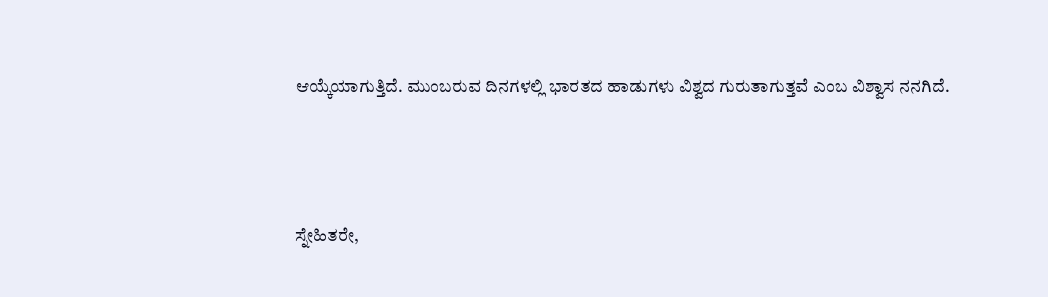ಆಯ್ಕೆಯಾಗುತ್ತಿದೆ. ಮುಂಬರುವ ದಿನಗಳಲ್ಲಿ ಭಾರತದ ಹಾಡುಗಳು ವಿಶ್ವದ ಗುರುತಾಗುತ್ತವೆ ಎಂಬ ವಿಶ್ವಾಸ ನನಗಿದೆ.



ಸ್ನೇಹಿತರೇ,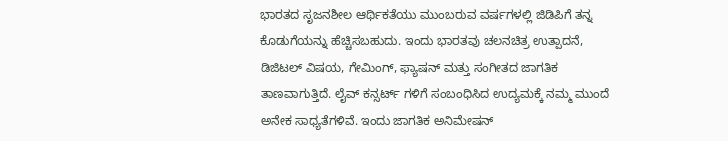ಭಾರತದ ಸೃಜನಶೀಲ ಆರ್ಥಿಕತೆಯು ಮುಂಬರುವ ವರ್ಷಗಳಲ್ಲಿ ಜಿಡಿಪಿಗೆ ತನ್ನ ಕೊಡುಗೆಯನ್ನು ಹೆಚ್ಚಿಸಬಹುದು. ಇಂದು ಭಾರತವು ಚಲನಚಿತ್ರ ಉತ್ಪಾದನೆ, ಡಿಜಿಟಲ್ ವಿಷಯ, ಗೇಮಿಂಗ್, ಫ್ಯಾಷನ್ ಮತ್ತು ಸಂಗೀತದ ಜಾಗತಿಕ ತಾಣವಾಗುತ್ತಿದೆ. ಲೈವ್ ಕನ್ಸರ್ಟ್ ಗಳಿಗೆ ಸಂಬಂಧಿಸಿದ ಉದ್ಯಮಕ್ಕೆ ನಮ್ಮ ಮುಂದೆ ಅನೇಕ ಸಾಧ್ಯತೆಗಳಿವೆ. ಇಂದು ಜಾಗತಿಕ ಅನಿಮೇಷನ್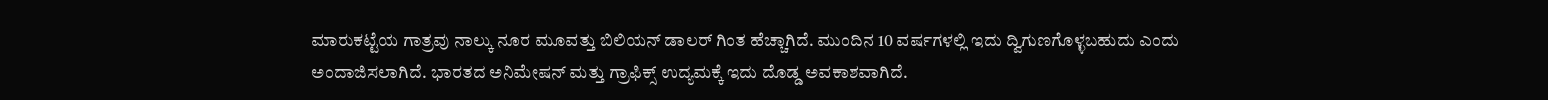ಮಾರುಕಟ್ಟೆಯ ಗಾತ್ರವು ನಾಲ್ಕು ನೂರ ಮೂವತ್ತು ಬಿಲಿಯನ್ ಡಾಲರ್ ಗಿಂತ ಹೆಚ್ಚಾಗಿದೆ. ಮುಂದಿನ 10 ವರ್ಷಗಳಲ್ಲಿ ಇದು ದ್ವಿಗುಣಗೊಳ್ಳಬಹುದು ಎಂದು ಅಂದಾಜಿಸಲಾಗಿದೆ. ಭಾರತದ ಅನಿಮೇಷನ್ ಮತ್ತು ಗ್ರಾಫಿಕ್ಸ್ ಉದ್ಯಮಕ್ಕೆ ಇದು ದೊಡ್ಡ ಅವಕಾಶವಾಗಿದೆ.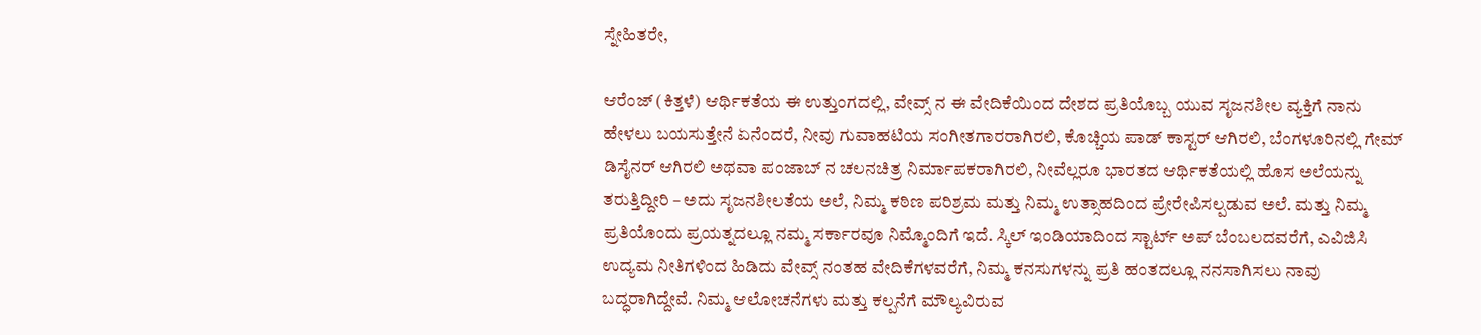ಸ್ನೇಹಿತರೇ,

ಆರೆಂಜ್ (ಕಿತ್ತಳೆ) ಆರ್ಥಿಕತೆಯ ಈ ಉತ್ತುಂಗದಲ್ಲಿ, ವೇವ್ಸ್ ನ ಈ ವೇದಿಕೆಯಿಂದ ದೇಶದ ಪ್ರತಿಯೊಬ್ಬ ಯುವ ಸೃಜನಶೀಲ ವ್ಯಕ್ತಿಗೆ ನಾನು ಹೇಳಲು ಬಯಸುತ್ತೇನೆ ಏನೆಂದರೆ, ನೀವು ಗುವಾಹಟಿಯ ಸಂಗೀತಗಾರರಾಗಿರಲಿ, ಕೊಚ್ಚಿಯ ಪಾಡ್ ಕಾಸ್ಟರ್ ಆಗಿರಲಿ, ಬೆಂಗಳೂರಿನಲ್ಲಿ ಗೇಮ್ ಡಿಸೈನರ್ ಆಗಿರಲಿ ಅಥವಾ ಪಂಜಾಬ್ ನ ಚಲನಚಿತ್ರ ನಿರ್ಮಾಪಕರಾಗಿರಲಿ, ನೀವೆಲ್ಲರೂ ಭಾರತದ ಆರ್ಥಿಕತೆಯಲ್ಲಿ ಹೊಸ ಅಲೆಯನ್ನು ತರುತ್ತಿದ್ದೀರಿ – ಅದು ಸೃಜನಶೀಲತೆಯ ಅಲೆ, ನಿಮ್ಮ ಕಠಿಣ ಪರಿಶ್ರಮ ಮತ್ತು ನಿಮ್ಮ ಉತ್ಸಾಹದಿಂದ ಪ್ರೇರೇಪಿಸಲ್ಪಡುವ ಅಲೆ. ಮತ್ತು ನಿಮ್ಮ ಪ್ರತಿಯೊಂದು ಪ್ರಯತ್ನದಲ್ಲೂ ನಮ್ಮ ಸರ್ಕಾರವೂ ನಿಮ್ಮೊಂದಿಗೆ ಇದೆ. ಸ್ಕಿಲ್ ಇಂಡಿಯಾದಿಂದ ಸ್ಟಾರ್ಟ್ ಅಪ್ ಬೆಂಬಲದವರೆಗೆ, ಎವಿಜಿಸಿ ಉದ್ಯಮ ನೀತಿಗಳಿಂದ ಹಿಡಿದು ವೇವ್ಸ್ ನಂತಹ ವೇದಿಕೆಗಳವರೆಗೆ, ನಿಮ್ಮ ಕನಸುಗಳನ್ನು ಪ್ರತಿ ಹಂತದಲ್ಲೂ ನನಸಾಗಿಸಲು ನಾವು ಬದ್ಧರಾಗಿದ್ದೇವೆ. ನಿಮ್ಮ ಆಲೋಚನೆಗಳು ಮತ್ತು ಕಲ್ಪನೆಗೆ ಮೌಲ್ಯವಿರುವ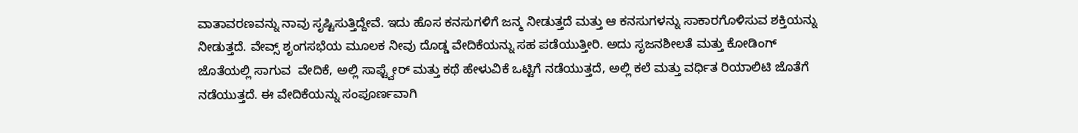ವಾತಾವರಣವನ್ನು ನಾವು ಸೃಷ್ಟಿಸುತ್ತಿದ್ದೇವೆ. ಇದು ಹೊಸ ಕನಸುಗಳಿಗೆ ಜನ್ಮ ನೀಡುತ್ತದೆ ಮತ್ತು ಆ ಕನಸುಗಳನ್ನು ಸಾಕಾರಗೊಳಿಸುವ ಶಕ್ತಿಯನ್ನು ನೀಡುತ್ತದೆ. ವೇವ್ಸ್ ಶೃಂಗಸಭೆಯ ಮೂಲಕ ನೀವು ದೊಡ್ಡ ವೇದಿಕೆಯನ್ನು ಸಹ ಪಡೆಯುತ್ತೀರಿ. ಅದು ಸೃಜನಶೀಲತೆ ಮತ್ತು ಕೋಡಿಂಗ್ ಜೊತೆಯಲ್ಲಿ ಸಾಗುವ  ವೇದಿಕೆ, ಅಲ್ಲಿ ಸಾಫ್ಟ್ವೇರ್ ಮತ್ತು ಕಥೆ ಹೇಳುವಿಕೆ ಒಟ್ಟಿಗೆ ನಡೆಯುತ್ತದೆ, ಅಲ್ಲಿ ಕಲೆ ಮತ್ತು ವರ್ಧಿತ ರಿಯಾಲಿಟಿ ಜೊತೆಗೆ ನಡೆಯುತ್ತದೆ. ಈ ವೇದಿಕೆಯನ್ನು ಸಂಪೂರ್ಣವಾಗಿ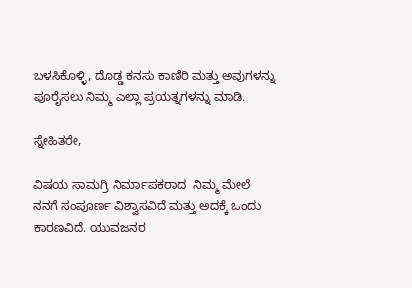ಬಳಸಿಕೊಳ್ಳಿ, ದೊಡ್ಡ ಕನಸು ಕಾಣಿರಿ ಮತ್ತು ಅವುಗಳನ್ನು ಪೂರೈಸಲು ನಿಮ್ಮ ಎಲ್ಲಾ ಪ್ರಯತ್ನಗಳನ್ನು ಮಾಡಿ.

ಸ್ನೇಹಿತರೇ,

ವಿಷಯ ಸಾಮಗ್ರಿ ನಿರ್ಮಾಪಕರಾದ  ನಿಮ್ಮ ಮೇಲೆ ನನಗೆ ಸಂಪೂರ್ಣ ವಿಶ್ವಾಸವಿದೆ ಮತ್ತು ಅದಕ್ಕೆ ಒಂದು ಕಾರಣವಿದೆ. ಯುವಜನರ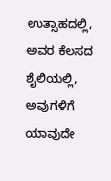ಉತ್ಸಾಹದಲ್ಲಿ, ಅವರ ಕೆಲಸದ ಶೈಲಿಯಲ್ಲಿ, ಅವುಗಳಿಗೆ ಯಾವುದೇ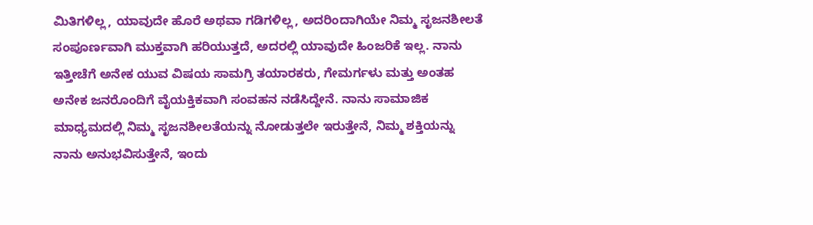ಮಿತಿಗಳಿಲ್ಲ, ಯಾವುದೇ ಹೊರೆ ಅಥವಾ ಗಡಿಗಳಿಲ್ಲ, ಅದರಿಂದಾಗಿಯೇ ನಿಮ್ಮ ಸೃಜನಶೀಲತೆ ಸಂಪೂರ್ಣವಾಗಿ ಮುಕ್ತವಾಗಿ ಹರಿಯುತ್ತದೆ, ಅದರಲ್ಲಿ ಯಾವುದೇ ಹಿಂಜರಿಕೆ ಇಲ್ಲ. ನಾನು ಇತ್ತೀಚೆಗೆ ಅನೇಕ ಯುವ ವಿಷಯ ಸಾಮಗ್ರಿ ತಯಾರಕರು, ಗೇಮರ್ಗಳು ಮತ್ತು ಅಂತಹ ಅನೇಕ ಜನರೊಂದಿಗೆ ವೈಯಕ್ತಿಕವಾಗಿ ಸಂವಹನ ನಡೆಸಿದ್ದೇನೆ. ನಾನು ಸಾಮಾಜಿಕ ಮಾಧ್ಯಮದಲ್ಲಿ ನಿಮ್ಮ ಸೃಜನಶೀಲತೆಯನ್ನು ನೋಡುತ್ತಲೇ ಇರುತ್ತೇನೆ, ನಿಮ್ಮ ಶಕ್ತಿಯನ್ನು ನಾನು ಅನುಭವಿಸುತ್ತೇನೆ, ಇಂದು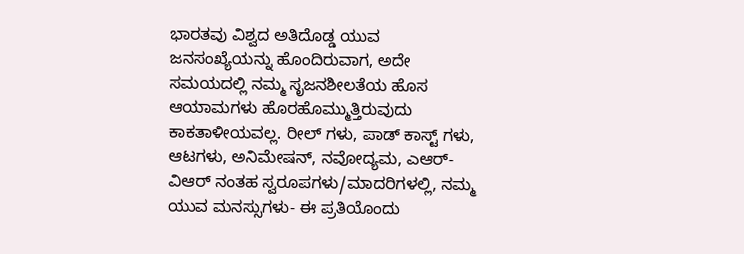ಭಾರತವು ವಿಶ್ವದ ಅತಿದೊಡ್ಡ ಯುವ ಜನಸಂಖ್ಯೆಯನ್ನು ಹೊಂದಿರುವಾಗ, ಅದೇ ಸಮಯದಲ್ಲಿ ನಮ್ಮ ಸೃಜನಶೀಲತೆಯ ಹೊಸ ಆಯಾಮಗಳು ಹೊರಹೊಮ್ಮುತ್ತಿರುವುದು ಕಾಕತಾಳೀಯವಲ್ಲ. ರೀಲ್ ಗಳು, ಪಾಡ್ ಕಾಸ್ಟ್ ಗಳು, ಆಟಗಳು, ಅನಿಮೇಷನ್, ನವೋದ್ಯಮ, ಎಆರ್-ವಿಆರ್ ನಂತಹ ಸ್ವರೂಪಗಳು/ಮಾದರಿಗಳಲ್ಲಿ, ನಮ್ಮ ಯುವ ಮನಸ್ಸುಗಳು- ಈ ಪ್ರತಿಯೊಂದು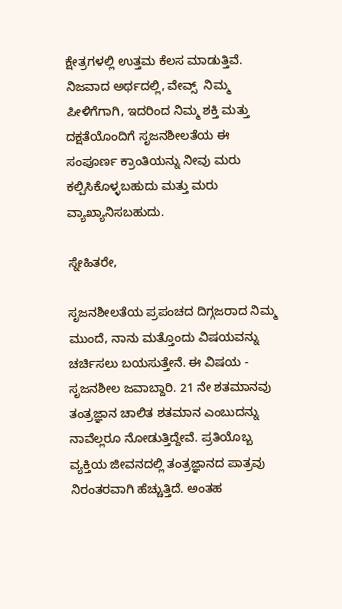ಕ್ಷೇತ್ರಗಳಲ್ಲಿ ಉತ್ತಮ ಕೆಲಸ ಮಾಡುತ್ತಿವೆ. ನಿಜವಾದ ಅರ್ಥದಲ್ಲಿ, ವೇವ್ಸ್  ನಿಮ್ಮ ಪೀಳಿಗೆಗಾಗಿ, ಇದರಿಂದ ನಿಮ್ಮ ಶಕ್ತಿ ಮತ್ತು ದಕ್ಷತೆಯೊಂದಿಗೆ ಸೃಜನಶೀಲತೆಯ ಈ ಸಂಪೂರ್ಣ ಕ್ರಾಂತಿಯನ್ನು ನೀವು ಮರು ಕಲ್ಪಿಸಿಕೊಳ್ಳಬಹುದು ಮತ್ತು ಮರು ವ್ಯಾಖ್ಯಾನಿಸಬಹುದು.

ಸ್ನೇಹಿತರೇ,

ಸೃಜನಶೀಲತೆಯ ಪ್ರಪಂಚದ ದಿಗ್ಗಜರಾದ ನಿಮ್ಮ ಮುಂದೆ, ನಾನು ಮತ್ತೊಂದು ವಿಷಯವನ್ನು ಚರ್ಚಿಸಲು ಬಯಸುತ್ತೇನೆ. ಈ ವಿಷಯ - ಸೃಜನಶೀಲ ಜವಾಬ್ದಾರಿ. 21 ನೇ ಶತಮಾನವು ತಂತ್ರಜ್ಞಾನ ಚಾಲಿತ ಶತಮಾನ ಎಂಬುದನ್ನು ನಾವೆಲ್ಲರೂ ನೋಡುತ್ತಿದ್ದೇವೆ. ಪ್ರತಿಯೊಬ್ಬ ವ್ಯಕ್ತಿಯ ಜೀವನದಲ್ಲಿ ತಂತ್ರಜ್ಞಾನದ ಪಾತ್ರವು ನಿರಂತರವಾಗಿ ಹೆಚ್ಚುತ್ತಿದೆ. ಅಂತಹ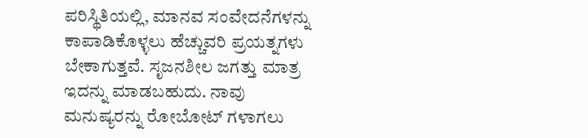ಪರಿಸ್ಥಿತಿಯಲ್ಲಿ, ಮಾನವ ಸಂವೇದನೆಗಳನ್ನು ಕಾಪಾಡಿಕೊಳ್ಳಲು ಹೆಚ್ಚುವರಿ ಪ್ರಯತ್ನಗಳು ಬೇಕಾಗುತ್ತವೆ. ಸೃಜನಶೀಲ ಜಗತ್ತು ಮಾತ್ರ ಇದನ್ನು ಮಾಡಬಹುದು. ನಾವು ಮನುಷ್ಯರನ್ನು ರೋಬೋಟ್ ಗಳಾಗಲು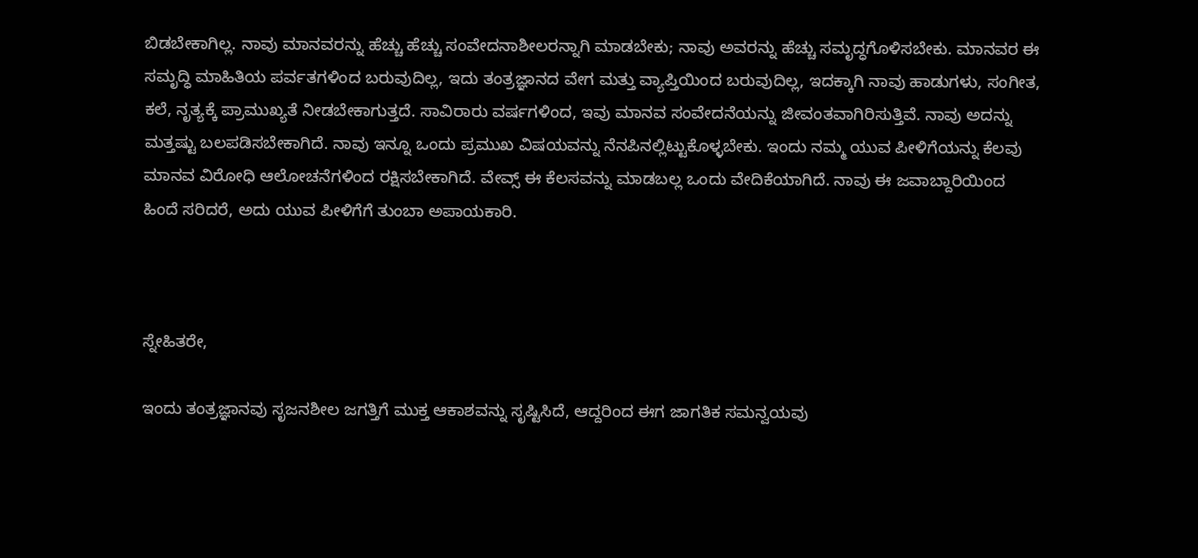ಬಿಡಬೇಕಾಗಿಲ್ಲ. ನಾವು ಮಾನವರನ್ನು ಹೆಚ್ಚು ಹೆಚ್ಚು ಸಂವೇದನಾಶೀಲರನ್ನಾಗಿ ಮಾಡಬೇಕು; ನಾವು ಅವರನ್ನು ಹೆಚ್ಚು ಸಮೃದ್ಧಗೊಳಿಸಬೇಕು. ಮಾನವರ ಈ ಸಮೃದ್ಧಿ ಮಾಹಿತಿಯ ಪರ್ವತಗಳಿಂದ ಬರುವುದಿಲ್ಲ, ಇದು ತಂತ್ರಜ್ಞಾನದ ವೇಗ ಮತ್ತು ವ್ಯಾಪ್ತಿಯಿಂದ ಬರುವುದಿಲ್ಲ, ಇದಕ್ಕಾಗಿ ನಾವು ಹಾಡುಗಳು, ಸಂಗೀತ, ಕಲೆ, ನೃತ್ಯಕ್ಕೆ ಪ್ರಾಮುಖ್ಯತೆ ನೀಡಬೇಕಾಗುತ್ತದೆ. ಸಾವಿರಾರು ವರ್ಷಗಳಿಂದ, ಇವು ಮಾನವ ಸಂವೇದನೆಯನ್ನು ಜೀವಂತವಾಗಿರಿಸುತ್ತಿವೆ. ನಾವು ಅದನ್ನು ಮತ್ತಷ್ಟು ಬಲಪಡಿಸಬೇಕಾಗಿದೆ. ನಾವು ಇನ್ನೂ ಒಂದು ಪ್ರಮುಖ ವಿಷಯವನ್ನು ನೆನಪಿನಲ್ಲಿಟ್ಟುಕೊಳ್ಳಬೇಕು. ಇಂದು ನಮ್ಮ ಯುವ ಪೀಳಿಗೆಯನ್ನು ಕೆಲವು ಮಾನವ ವಿರೋಧಿ ಆಲೋಚನೆಗಳಿಂದ ರಕ್ಷಿಸಬೇಕಾಗಿದೆ. ವೇವ್ಸ್ ಈ ಕೆಲಸವನ್ನು ಮಾಡಬಲ್ಲ ಒಂದು ವೇದಿಕೆಯಾಗಿದೆ. ನಾವು ಈ ಜವಾಬ್ದಾರಿಯಿಂದ ಹಿಂದೆ ಸರಿದರೆ, ಅದು ಯುವ ಪೀಳಿಗೆಗೆ ತುಂಬಾ ಅಪಾಯಕಾರಿ.



ಸ್ನೇಹಿತರೇ,

ಇಂದು ತಂತ್ರಜ್ಞಾನವು ಸೃಜನಶೀಲ ಜಗತ್ತಿಗೆ ಮುಕ್ತ ಆಕಾಶವನ್ನು ಸೃಷ್ಟಿಸಿದೆ, ಆದ್ದರಿಂದ ಈಗ ಜಾಗತಿಕ ಸಮನ್ವಯವು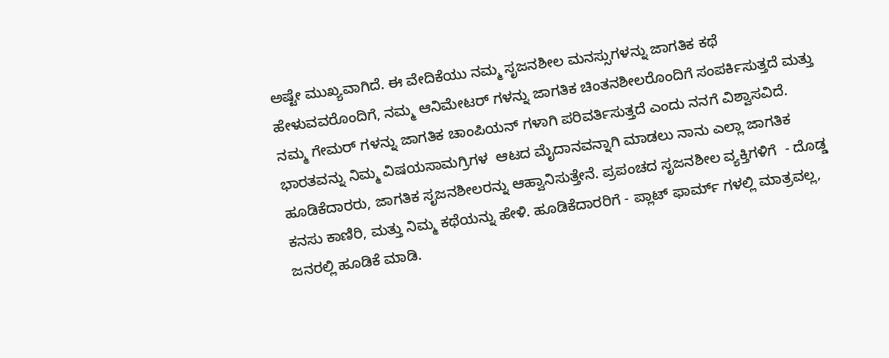ಅಷ್ಟೇ ಮುಖ್ಯವಾಗಿದೆ. ಈ ವೇದಿಕೆಯು ನಮ್ಮ ಸೃಜನಶೀಲ ಮನಸ್ಸುಗಳನ್ನು ಜಾಗತಿಕ ಕಥೆ ಹೇಳುವವರೊಂದಿಗೆ, ನಮ್ಮ ಆನಿಮೇಟರ್ ಗಳನ್ನು ಜಾಗತಿಕ ಚಿಂತನಶೀಲರೊಂದಿಗೆ ಸಂಪರ್ಕಿಸುತ್ತದೆ ಮತ್ತು ನಮ್ಮ ಗೇಮರ್ ಗಳನ್ನು ಜಾಗತಿಕ ಚಾಂಪಿಯನ್ ಗಳಾಗಿ ಪರಿವರ್ತಿಸುತ್ತದೆ ಎಂದು ನನಗೆ ವಿಶ್ವಾಸವಿದೆ. ಭಾರತವನ್ನು ನಿಮ್ಮ ವಿಷಯಸಾಮಗ್ರಿಗಳ  ಆಟದ ಮೈದಾನವನ್ನಾಗಿ ಮಾಡಲು ನಾನು ಎಲ್ಲಾ ಜಾಗತಿಕ ಹೂಡಿಕೆದಾರರು, ಜಾಗತಿಕ ಸೃಜನಶೀಲರನ್ನು ಆಹ್ವಾನಿಸುತ್ತೇನೆ. ಪ್ರಪಂಚದ ಸೃಜನಶೀಲ ವ್ಯಕ್ತಿಗಳಿಗೆ  - ದೊಡ್ಡ ಕನಸು ಕಾಣಿರಿ, ಮತ್ತು ನಿಮ್ಮ ಕಥೆಯನ್ನು ಹೇಳಿ. ಹೂಡಿಕೆದಾರರಿಗೆ - ಪ್ಲಾಟ್ ಫಾರ್ಮ್ ಗಳಲ್ಲಿ ಮಾತ್ರವಲ್ಲ, ಜನರಲ್ಲಿ ಹೂಡಿಕೆ ಮಾಡಿ.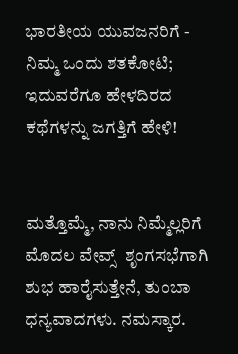ಭಾರತೀಯ ಯುವಜನರಿಗೆ - ನಿಮ್ಮ ಒಂದು ಶತಕೋಟಿ; ಇದುವರೆಗೂ ಹೇಳದಿರದ ಕಥೆಗಳನ್ನು ಜಗತ್ತಿಗೆ ಹೇಳಿ!


ಮತ್ತೊಮ್ಮೆ, ನಾನು ನಿಮ್ಮೆಲ್ಲರಿಗೆ ಮೊದಲ ವೇವ್ಸ್  ಶೃಂಗಸಭೆಗಾಗಿ ಶುಭ ಹಾರೈಸುತ್ತೇನೆ, ತುಂಬಾ ಧನ್ಯವಾದಗಳು. ನಮಸ್ಕಾರ.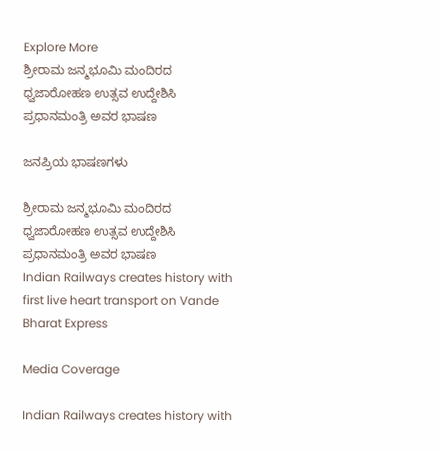Explore More
ಶ್ರೀರಾಮ ಜನ್ಮಭೂಮಿ ಮಂದಿರದ ಧ್ವಜಾರೋಹಣ ಉತ್ಸವ ಉದ್ದೇಶಿಸಿ ಪ್ರಧಾನಮಂತ್ರಿ ಅವರ ಭಾಷಣ

ಜನಪ್ರಿಯ ಭಾಷಣಗಳು

ಶ್ರೀರಾಮ ಜನ್ಮಭೂಮಿ ಮಂದಿರದ ಧ್ವಜಾರೋಹಣ ಉತ್ಸವ ಉದ್ದೇಶಿಸಿ ಪ್ರಧಾನಮಂತ್ರಿ ಅವರ ಭಾಷಣ
Indian Railways creates history with first live heart transport on Vande Bharat Express

Media Coverage

Indian Railways creates history with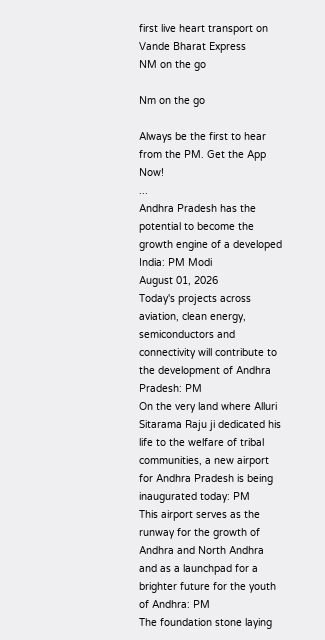first live heart transport on Vande Bharat Express
NM on the go

Nm on the go

Always be the first to hear from the PM. Get the App Now!
...
Andhra Pradesh has the potential to become the growth engine of a developed India: PM Modi
August 01, 2026
Today's projects across aviation, clean energy, semiconductors and connectivity will contribute to the development of Andhra Pradesh: PM
On the very land where Alluri Sitarama Raju ji dedicated his life to the welfare of tribal communities, a new airport for Andhra Pradesh is being inaugurated today: PM
This airport serves as the runway for the growth of Andhra and North Andhra and as a launchpad for a brighter future for the youth of Andhra: PM
The foundation stone laying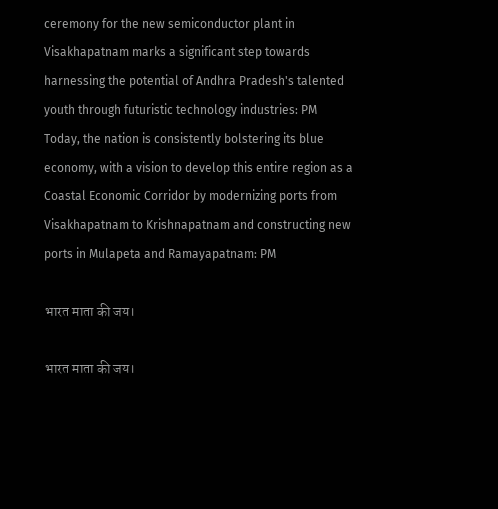ceremony for the new semiconductor plant in Visakhapatnam marks a significant step towards harnessing the potential of Andhra Pradesh's talented youth through futuristic technology industries: PM
Today, the nation is consistently bolstering its blue economy, with a vision to develop this entire region as a Coastal Economic Corridor by modernizing ports from Visakhapatnam to Krishnapatnam and constructing new ports in Mulapeta and Ramayapatnam: PM

भारत माता की जय।

भारत माता की जय।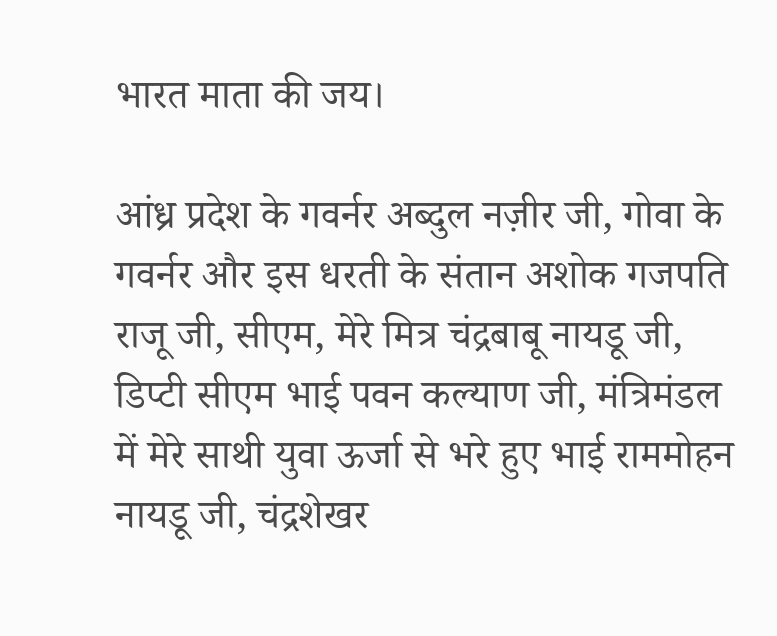भारत माता की जय।

आंध्र प्रदेश के गवर्नर अब्दुल नज़ीर जी, गोवा के गवर्नर और इस धरती के संतान अशोक गजपति राजू जी, सीएम, मेरे मित्र चंद्रबाबू नायडू जी, डिप्टी सीएम भाई पवन कल्याण जी, मंत्रिमंडल में मेरे साथी युवा ऊर्जा से भरे हुए भाई राममोहन नायडू जी, चंद्रशेखर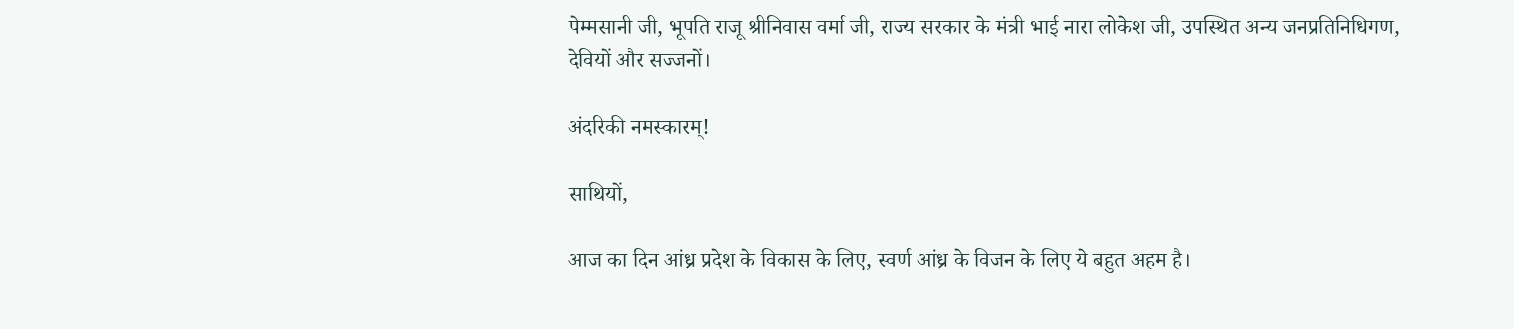पेम्मसानी जी, भूपति राजू श्रीनिवास वर्मा जी, राज्य सरकार के मंत्री भाई नारा लोकेश जी, उपस्थित अन्य जनप्रतिनिधिगण, देवियों और सज्जनों।

अंदरिकी नमस्कारम्!

साथियों,

आज का दिन आंध्र प्रदेश के विकास के लिए, स्वर्ण आंध्र के विजन के लिए ये बहुत अहम है।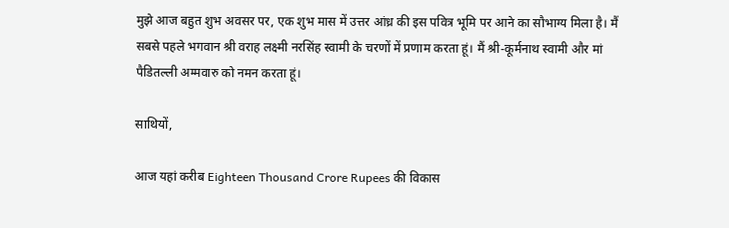मुझे आज बहुत शुभ अवसर पर, एक शुभ मास में उत्तर आंध्र की इस पवित्र भूमि पर आने का सौभाग्य मिला है। मैं सबसे पहले भगवान श्री वराह लक्ष्मी नरसिंह स्वामी के चरणों में प्रणाम करता हूं। मैं श्री-कूर्मनाथ स्वामी और मां पैडितल्ली अम्मवारु को नमन करता हूं।

साथियों,

आज यहां करीब Eighteen Thousand Crore Rupees की विकास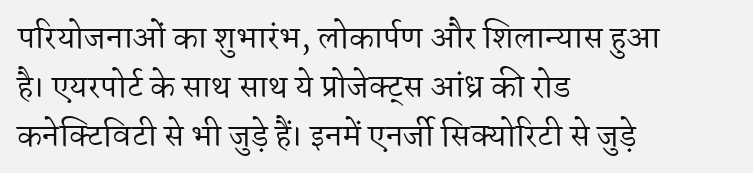परियोजनाओं का शुभारंभ, लोकार्पण और शिलान्यास हुआ है। एयरपोर्ट के साथ साथ ये प्रोजेक्ट्स आंध्र की रोड कनेक्टिविटी से भी जुड़े हैं। इनमें एनर्जी सिक्योरिटी से जुड़े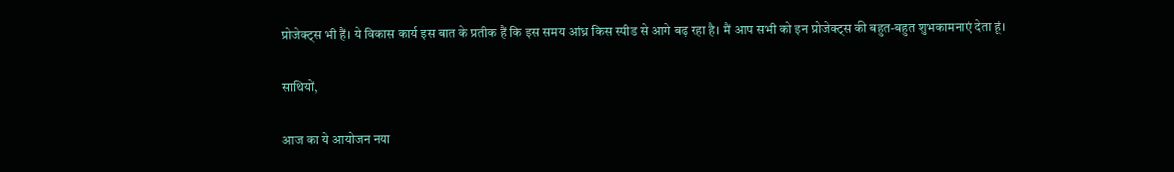प्रोजेक्ट्स भी हैं। ये विकास कार्य इस बात के प्रतीक हैं कि इस समय आंध्र किस स्पीड से आगे बढ़ रहा है। मैं आप सभी को इन प्रोजेक्ट्स की बहुत-बहुत शुभकामनाएं देता हूं।

साथियों,

आज का ये आयोजन नया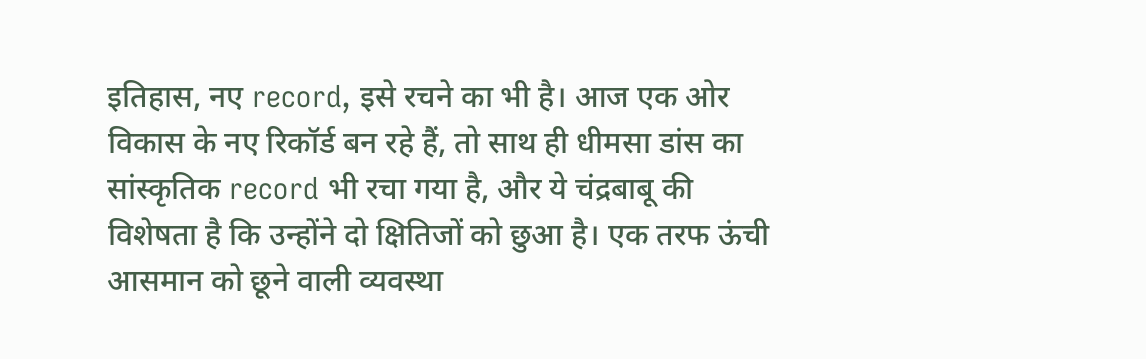इतिहास, नए record, इसे रचने का भी है। आज एक ओर विकास के नए रिकॉर्ड बन रहे हैं, तो साथ ही धीमसा डांस का सांस्कृतिक record भी रचा गया है, और ये चंद्रबाबू की विशेषता है कि उन्होंने दो क्षितिजों को छुआ है। एक तरफ ऊंची आसमान को छूने वाली व्यवस्था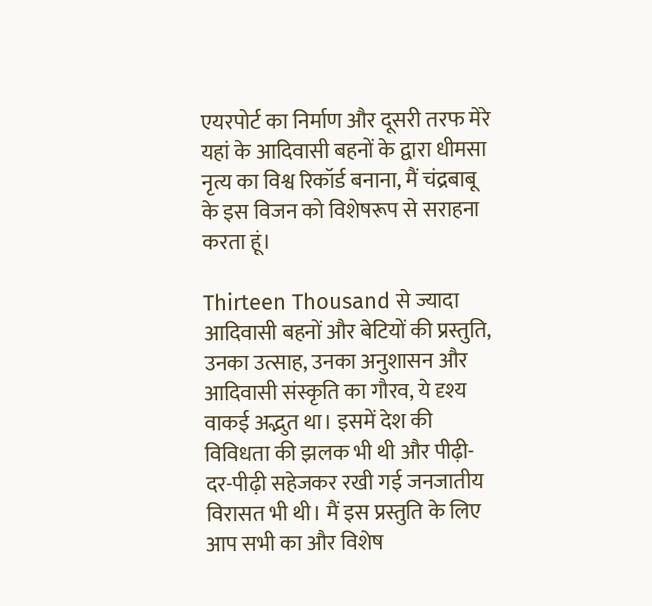एयरपोर्ट का निर्माण और दूसरी तरफ मेरे यहां के आदिवासी बहनों के द्वारा धीमसा नृत्य का विश्व रिकॉर्ड बनाना, मैं चंद्रबाबू के इस विजन को विशेषरूप से सराहना करता हूं।

Thirteen Thousand से ज्यादा आदिवासी बहनों और बेटियों की प्रस्तुति, उनका उत्साह, उनका अनुशासन और आदिवासी संस्कृति का गौरव, ये दृश्य वाकई अद्भुत था। इसमें देश की विविधता की झलक भी थी और पीढ़ी-दर-पीढ़ी सहेजकर रखी गई जनजातीय विरासत भी थी। मैं इस प्रस्तुति के लिए आप सभी का और विशेष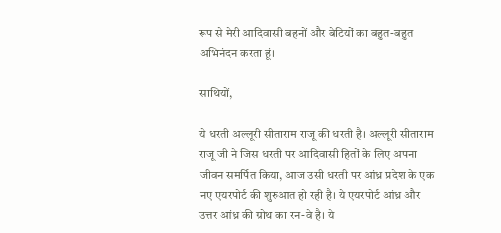रूप से मेरी आदिवासी बहनों और बेटियों का बहुत-बहुत अभिनंदन करता हूं।

साथियों,

ये धरती अल्लूरी सीताराम राजू की धरती है। अल्लूरी सीताराम राजू जी ने जिस धरती पर आदिवासी हितों के लिए अपना जीवन समर्पित किया, आज उसी धरती पर आंध्र प्रदेश के एक नए एयरपोर्ट की शुरुआत हो रही है। ये एयरपोर्ट आंध्र और उत्तर आंध्र की ग्रोथ का रन-वे है। ये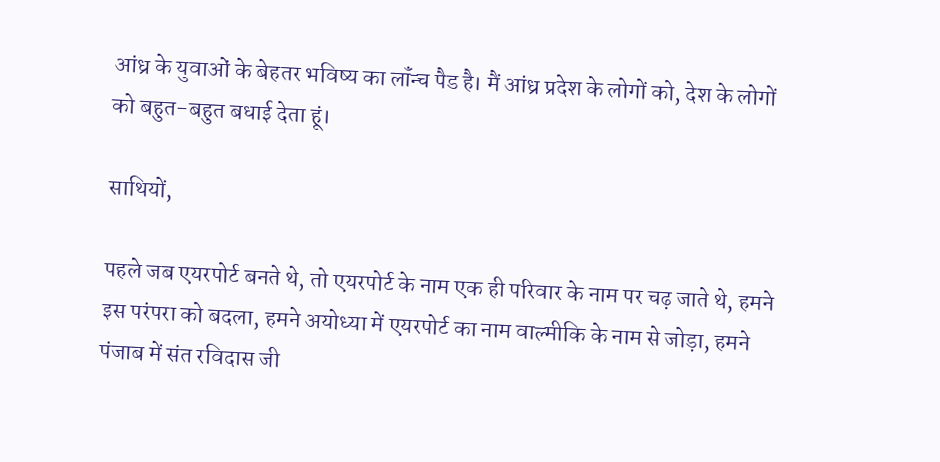आंध्र के युवाओं के बेहतर भविष्य का लॉंन्च पैड है। मैं आंध्र प्रदेश के लोगों को, देश के लोगों को बहुत-बहुत बधाई देता हूं।

साथियों,

पहले जब एयरपोर्ट बनते थे, तो एयरपोर्ट के नाम एक ही परिवार के नाम पर चढ़ जाते थे, हमने इस परंपरा को बदला, हमने अयोध्या में एयरपोर्ट का नाम वाल्मीकि के नाम से जोड़ा, हमने पंजाब में संत रविदास जी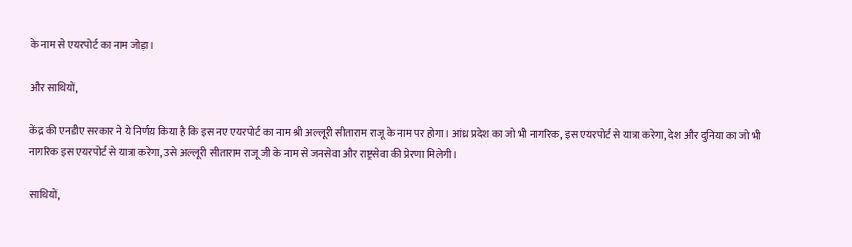के नाम से एयरपोर्ट का नाम जोड़ा।

और साथियों,

केंद्र की एनडीए सरकार ने ये निर्णय़ किया है कि इस नए एयरपोर्ट का नाम श्री अल्लूरी सीताराम राजू के नाम पर होगा। आंध्र प्रदेश का जो भी नागरिक, इस एयरपोर्ट से यात्रा करेगा, देश और दुनिया का जो भी नागरिक इस एयरपोर्ट से यात्रा करेगा, उसे अल्लूरी सीताराम राजू जी के नाम से जनसेवा और राष्ट्रसेवा की प्रेरणा मिलेगी।

साथियों,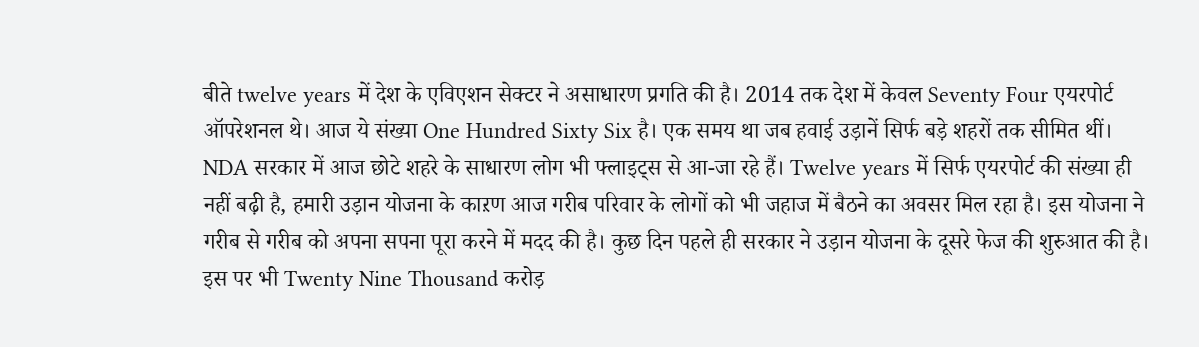बीते twelve years में देश के एविएशन सेक्टर ने असाधारण प्रगति की है। 2014 तक देश में केवल Seventy Four एयरपोर्ट ऑपरेशनल थे। आज ये संख्या One Hundred Sixty Six है। एक समय था जब हवाई उड़ानें सिर्फ बड़े शहरों तक सीमित थीं। NDA सरकार में आज छोटे शहरे के साधारण लोग भी फ्लाइट्स से आ-जा रहे हैं। Twelve years में सिर्फ एयरपोर्ट की संख्या ही नहीं बढ़ी है, हमारी उड़ान योजना के काऱण आज गरीब परिवार के लोगों को भी जहाज में बैठने का अवसर मिल रहा है। इस योजना ने गरीब से गरीब को अपना सपना पूरा करने में मदद की है। कुछ दिन पहले ही सरकार ने उड़ान योजना के दूसरे फेज की शुरुआत की है। इस पर भी Twenty Nine Thousand करोड़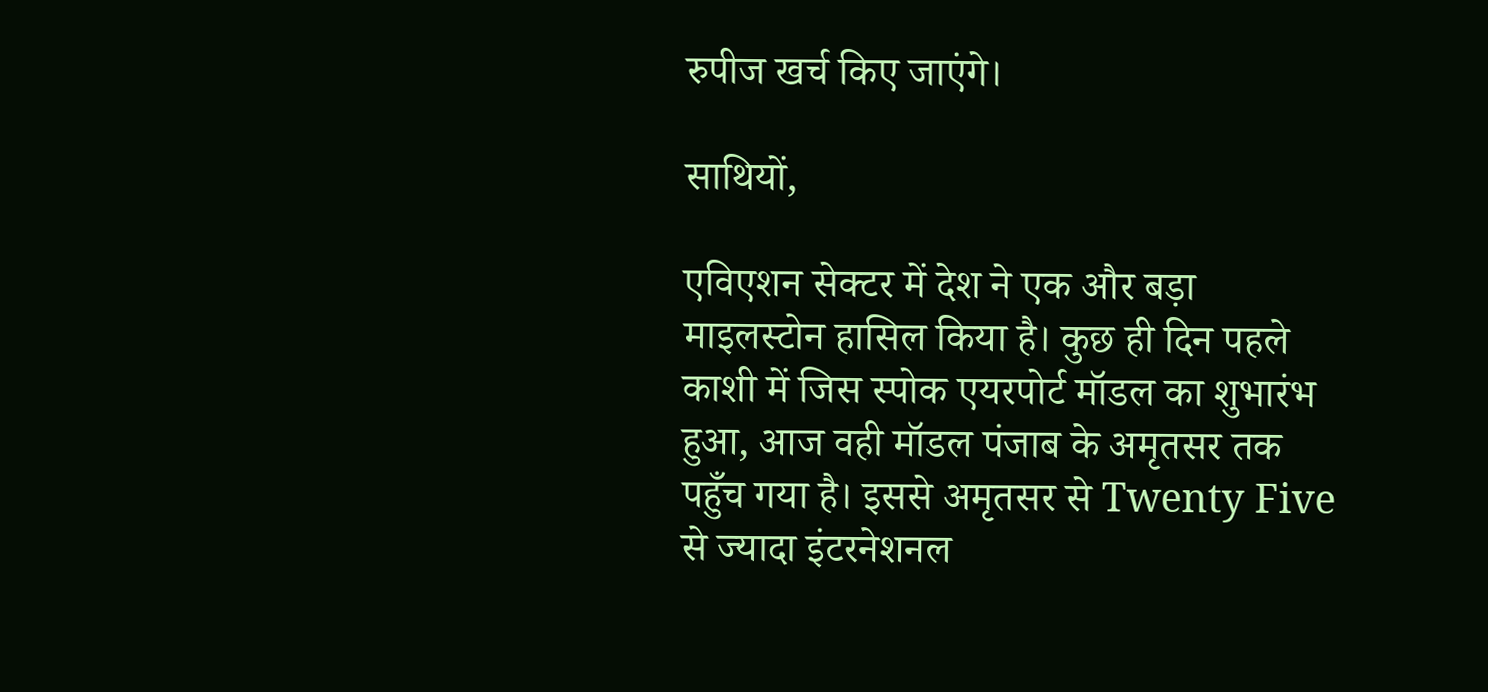रुपीज खर्च किए जाएंगे।

साथियों,

एविएशन सेक्टर में देश ने एक और बड़ा माइलस्टोन हासिल किया है। कुछ ही दिन पहले काशी में जिस स्पोक एयरपोर्ट मॉडल का शुभारंभ हुआ, आज वही मॉडल पंजाब के अमृतसर तक पहुँच गया है। इससे अमृतसर से Twenty Five से ज्यादा इंटरनेशनल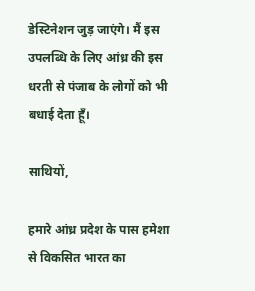डेस्टिनेशन जुड़ जाएंगे। मैं इस उपलब्धि के लिए आंध्र की इस धरती से पंजाब के लोगों को भी बधाई देता हूँ।

साथियों,

हमारे आंध्र प्रदेश के पास हमेशा से विकसित भारत का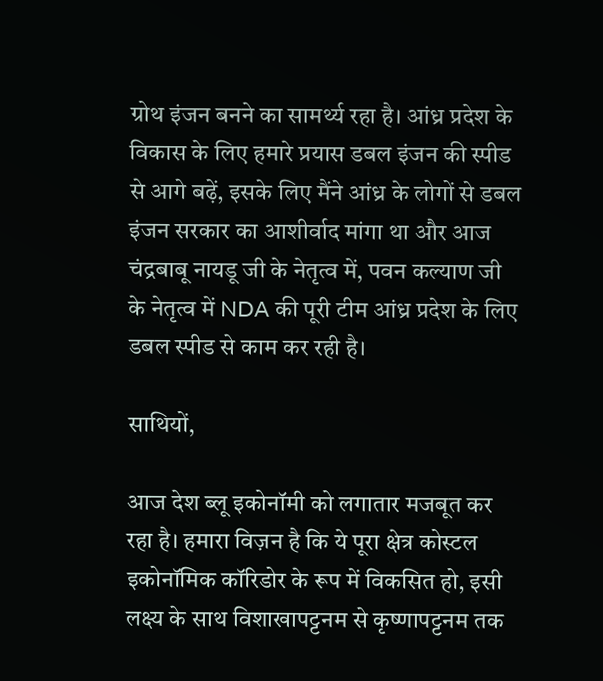ग्रोथ इंजन बनने का सामर्थ्य रहा है। आंध्र प्रदेश के विकास के लिए हमारे प्रयास डबल इंजन की स्पीड से आगे बढ़ें, इसके लिए मैंने आंध्र के लोगों से डबल इंजन सरकार का आशीर्वाद मांगा था और आज चंद्रबाबू नायडू जी के नेतृत्व में, पवन कल्याण जी के नेतृत्व में NDA की पूरी टीम आंध्र प्रदेश के लिए डबल स्पीड से काम कर रही है।

साथियों,

आज देश ब्लू इकोनॉमी को लगातार मजबूत कर रहा है। हमारा विज़न है कि ये पूरा क्षेत्र कोस्टल इकोनॉमिक कॉरिडोर के रूप में विकसित हो, इसी लक्ष्य के साथ विशाखापट्टनम से कृष्णापट्टनम तक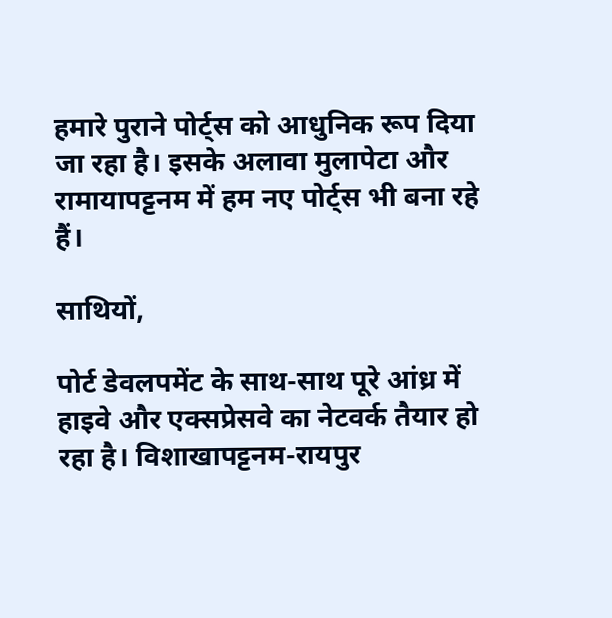हमारे पुराने पोर्ट्स को आधुनिक रूप दिया जा रहा है। इसके अलावा मुलापेटा और रामायापट्टनम में हम नए पोर्ट्स भी बना रहे हैं।

साथियों,

पोर्ट डेवलपमेंट के साथ-साथ पूरे आंध्र में हाइवे और एक्सप्रेसवे का नेटवर्क तैयार हो रहा है। विशाखापट्टनम-रायपुर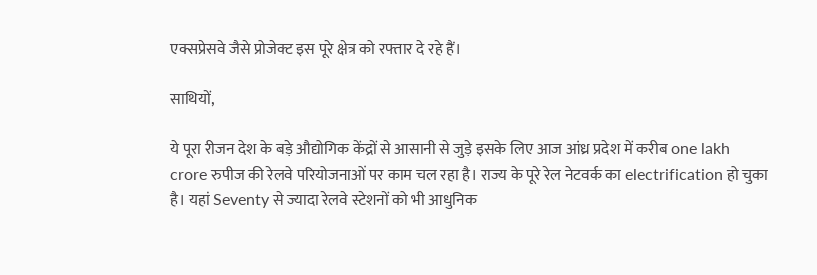एक्सप्रेसवे जैसे प्रोजेक्ट इस पूरे क्षेत्र को रफ्तार दे रहे हैं।

साथियों,

ये पूरा रीजन देश के बड़े औद्योगिक केंद्रों से आसानी से जुड़े इसके लिए आज आंध्र प्रदेश में करीब one lakh crore रुपीज की रेलवे परियोजनाओं पर काम चल रहा है। राज्य के पूरे रेल नेटवर्क का electrification हो चुका है। यहां Seventy से ज्यादा रेलवे स्टेशनों को भी आधुनिक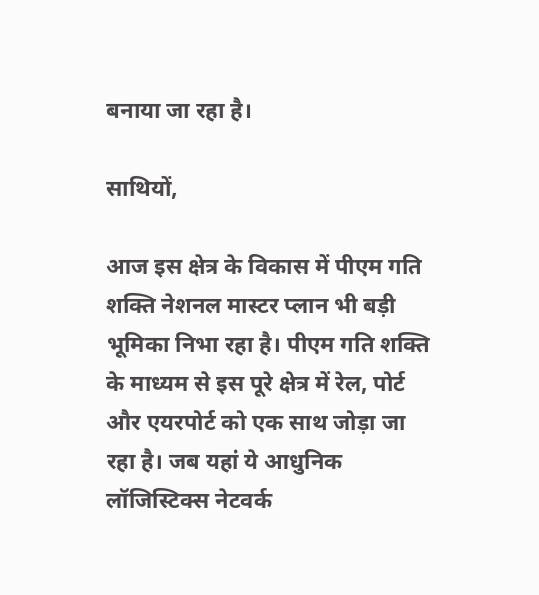बनाया जा रहा है।

साथियों,

आज इस क्षेत्र के विकास में पीएम गति शक्ति नेशनल मास्टर प्लान भी बड़ी भूमिका निभा रहा है। पीएम गति शक्ति के माध्यम से इस पूरे क्षेत्र में रेल, पोर्ट और एयरपोर्ट को एक साथ जोड़ा जा रहा है। जब यहां ये आधुनिक लॉजिस्टिक्स नेटवर्क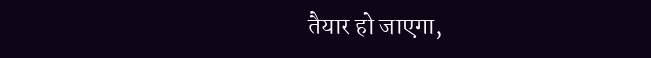तैयार हो जाएगा,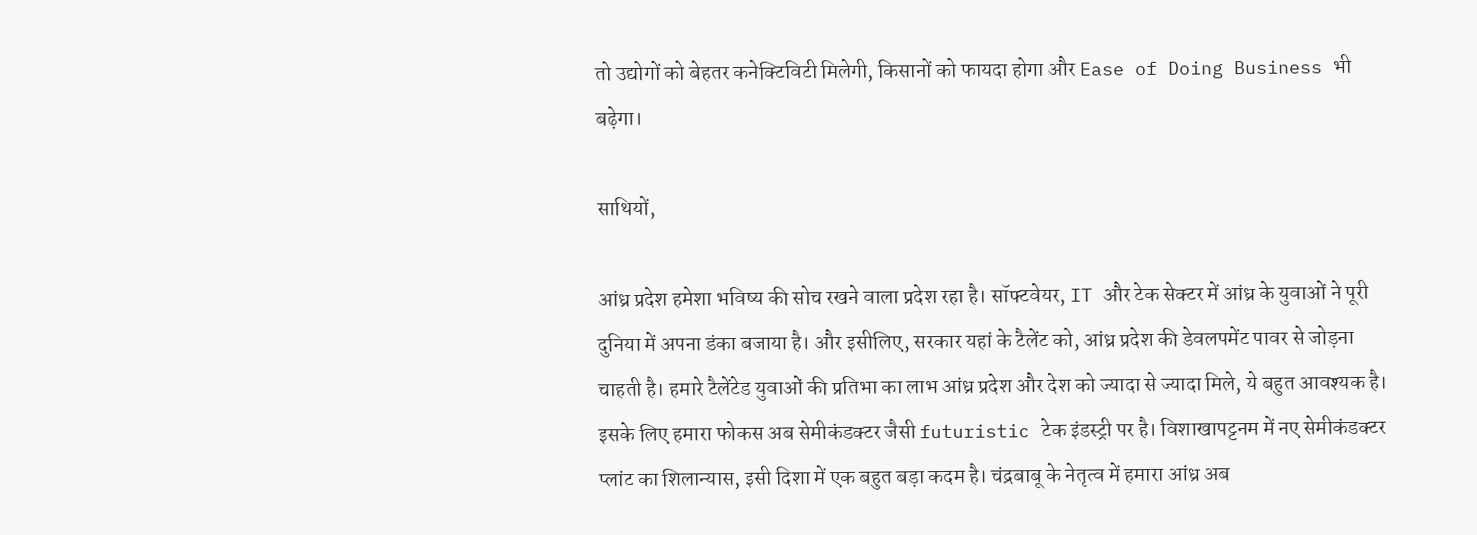तो उद्योगों को बेहतर कनेक्टिविटी मिलेगी, किसानों को फायदा होगा और Ease of Doing Business भी बढ़ेगा।

साथियों,

आंध्र प्रदेश हमेशा भविष्य की सोच रखने वाला प्रदेश रहा है। सॉफ्टवेयर, IT और टेक सेक्टर में आंध्र के युवाओं ने पूरी दुनिया में अपना डंका बजाया है। और इसीलिए, सरकार यहां के टैलेंट को, आंध्र प्रदेश की डेवलपमेंट पावर से जोड़ना चाहती है। हमारे टैलेंटेड युवाओं की प्रतिभा का लाभ आंध्र प्रदेश और देश को ज्यादा से ज्यादा मिले, ये बहुत आवश्यक है। इसके लिए हमारा फोकस अब सेमीकंडक्टर जैसी futuristic टेक इंडस्ट्री पर है। विशाखापट्टनम में नए सेमीकंडक्टर प्लांट का शिलान्यास, इसी दिशा में एक बहुत बड़ा कदम है। चंद्रबाबू के नेतृत्व में हमारा आंध्र अब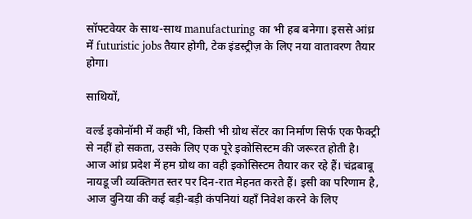सॉफ्टवेयर के साथ-साथ manufacturing का भी हब बनेगा। इससे आंध्र में futuristic jobs तैयार होगी, टेक इंडस्ट्रीज़ के लिए नया वातावरण तैयार होगा।

साथियों,

वर्ल्ड इकोनॉमी में कहीं भी, किसी भी ग्रोथ सेंटर का निर्माण सिर्फ एक फैक्ट्री से नहीं हो सकता, उसके लिए एक पूरे इकोसिस्टम की जरूरत होती है। आज आंध्र प्रदेश में हम ग्रोथ का वही इकोसिस्टम तैयार कर रहे हैं। चंद्रबाबू नायडू जी व्यक्तिगत स्तर पर दिन-रात मेहनत करते हैं। इसी का परिणाम है, आज दुनिया की कई बड़ी-बड़ी कंपनियां यहाँ निवेश करने के लिए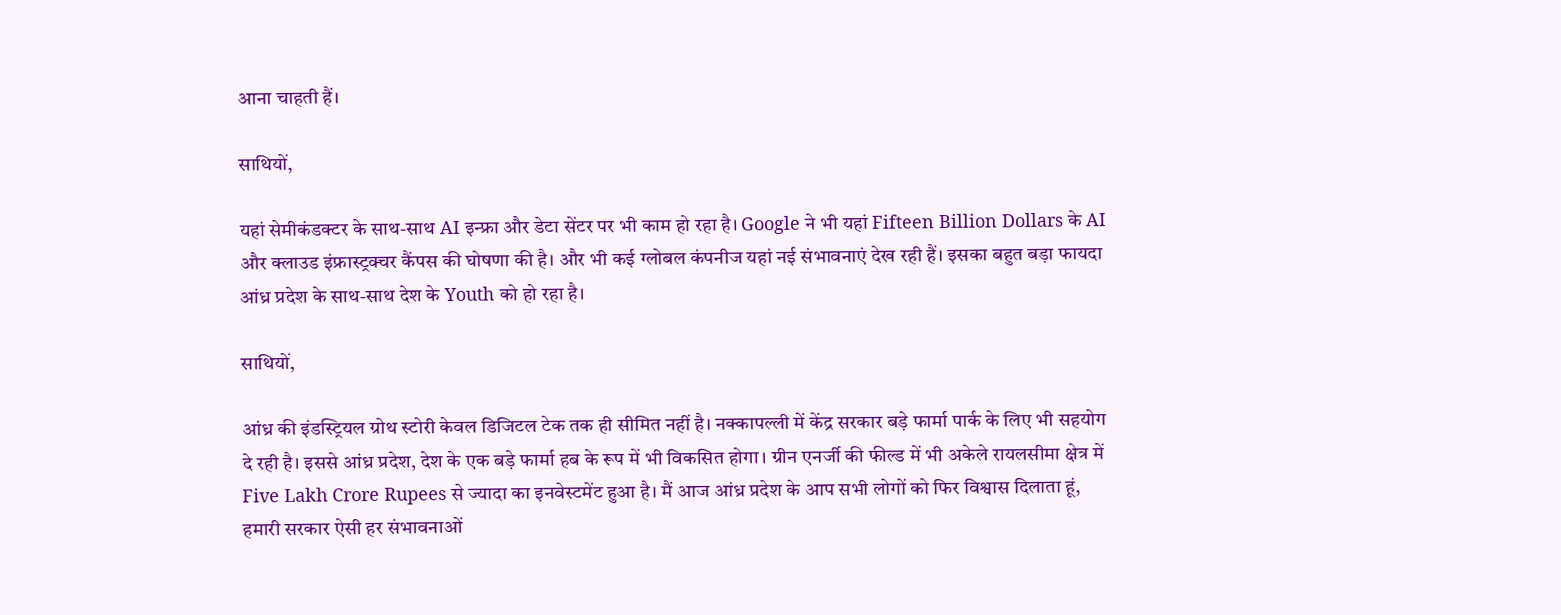आना चाहती हैं।

साथियों,

यहां सेमीकंडक्टर के साथ-साथ AI इन्फ्रा और डेटा सेंटर पर भी काम हो रहा है। Google ने भी यहां Fifteen Billion Dollars के AI और क्लाउड इंफ्रास्ट्रक्चर कैंपस की घोषणा की है। और भी कई ग्लोबल कंपनीज यहां नई संभावनाएं देख रही हैं। इसका बहुत बड़ा फायदा आंध्र प्रदेश के साथ-साथ देश के Youth को हो रहा है।

साथियों,

आंध्र की इंडस्ट्रियल ग्रोथ स्टोरी केवल डिजिटल टेक तक ही सीमित नहीं है। नक्कापल्ली में केंद्र सरकार बड़े फार्मा पार्क के लिए भी सहयोग दे रही है। इससे आंध्र प्रदेश, देश के एक बड़े फार्मा हब के रूप में भी विकसित होगा। ग्रीन एनर्जी की फील्ड में भी अकेले रायलसीमा क्षेत्र में Five Lakh Crore Rupees से ज्यादा का इनवेस्टमेंट हुआ है। मैं आज आंध्र प्रदेश के आप सभी लोगों को फिर विश्वास दिलाता हूं, हमारी सरकार ऐसी हर संभावनाओं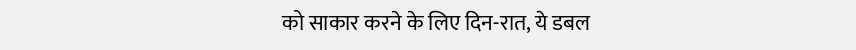को साकार करने के लिए दिन-रात, ये डबल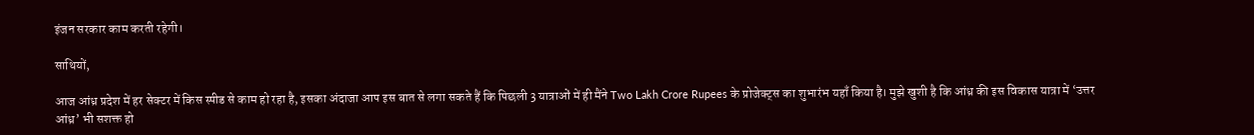इंजन सरकार काम करती रहेगी।

साथियों,

आज आंध्र प्रदेश में हर सेक्टर में किस स्पीड से काम हो रहा है, इसका अंदाजा आप इस बात से लगा सकते हैं कि पिछली 3 यात्राओं में ही मैंने Two Lakh Crore Rupees के प्रोजेक्ट्स का शुभारंभ यहाँ किया है। मुझे खुशी है कि आंध्र की इस विकास यात्रा में ‘उत्तर आंध्र’ भी सशक्त हो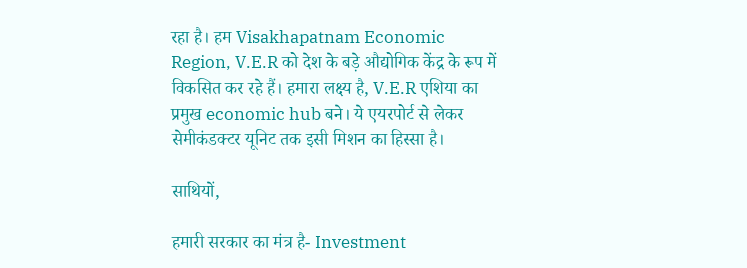रहा है। हम Visakhapatnam Economic Region, V.E.R को देश के बड़े औद्योगिक केंद्र के रूप में विकसित कर रहे हैं। हमारा लक्ष्य है, V.E.R एशिया का प्रमुख economic hub बने। ये एयरपोर्ट से लेकर सेमीकंडक्टर यूनिट तक इसी मिशन का हिस्सा है।

साथियों,

हमारी सरकार का मंत्र है- Investment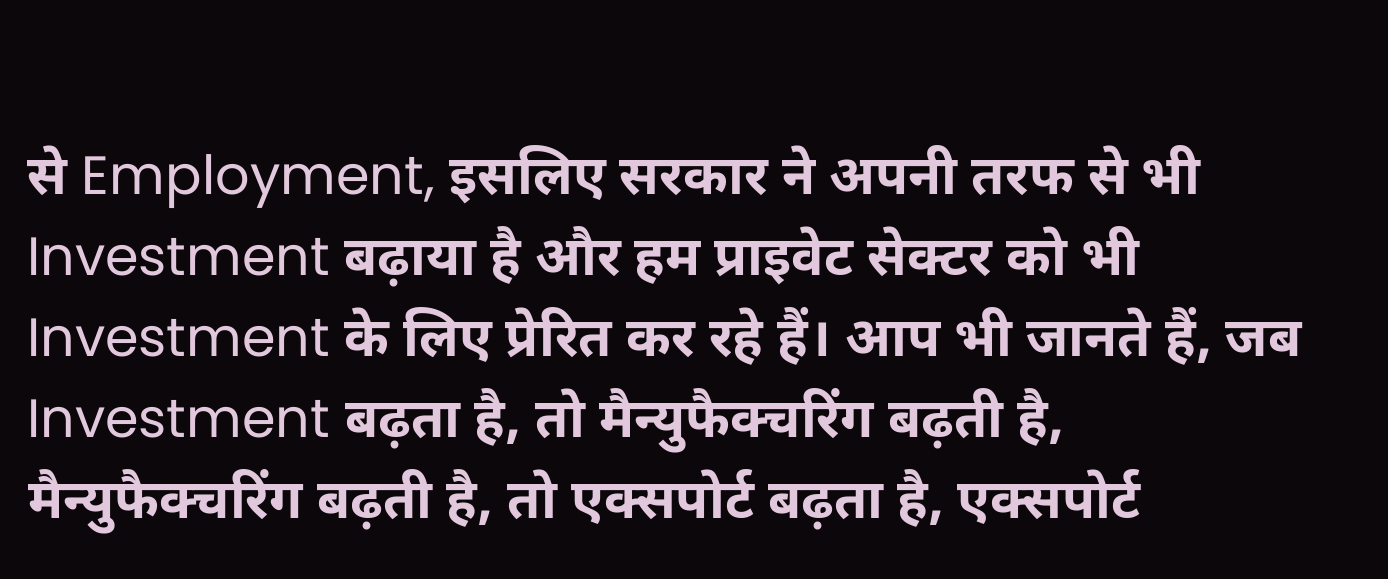से Employment, इसलिए सरकार ने अपनी तरफ से भी Investment बढ़ाया है और हम प्राइवेट सेक्टर को भी Investment के लिए प्रेरित कर रहे हैं। आप भी जानते हैं, जब Investment बढ़ता है, तो मैन्युफैक्चरिंग बढ़ती है, मैन्युफैक्चरिंग बढ़ती है, तो एक्सपोर्ट बढ़ता है, एक्सपोर्ट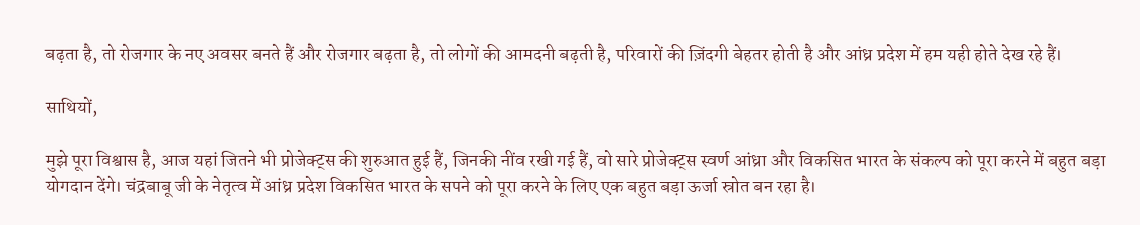बढ़ता है, तो रोजगार के नए अवसर बनते हैं और रोजगार बढ़ता है, तो लोगों की आमदनी बढ़ती है, परिवारों की ज़िंदगी बेहतर होती है और आंध्र प्रदेश में हम यही होते देख रहे हैं।

साथियों,

मुझे पूरा विश्वास है, आज यहां जितने भी प्रोजेक्ट्स की शुरुआत हुई हैं, जिनकी नींव रखी गई हैं, वो सारे प्रोजेक्ट्स स्वर्ण आंध्रा और विकसित भारत के संकल्प को पूरा करने में बहुत बड़ा योगदान देंगे। चंद्रबाबू जी के नेतृत्व में आंध्र प्रदेश विकसित भारत के सपने को पूरा करने के लिए एक बहुत बड़ा ऊर्जा स्रोत बन रहा है।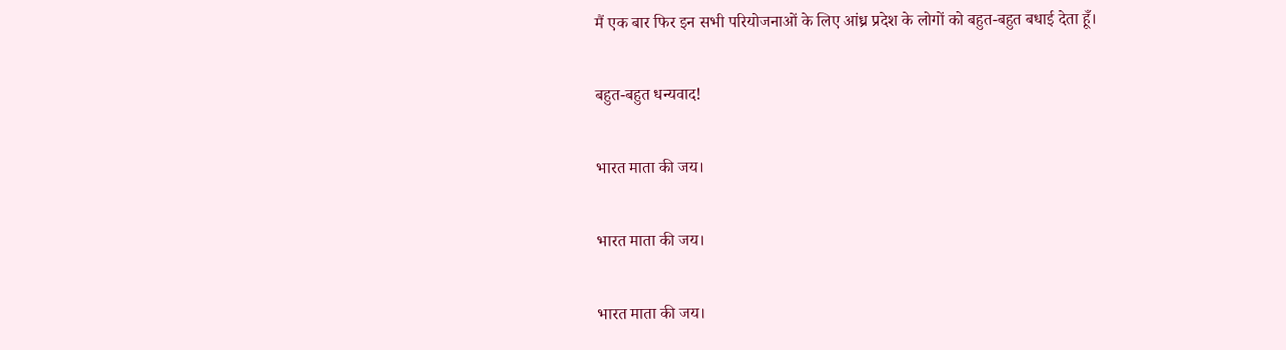मैं एक बार फिर इन सभी परियोजनाओं के लिए आंध्र प्रदेश के लोगों को बहुत-बहुत बधाई देता हूँ।

बहुत-बहुत धन्यवाद!

भारत माता की जय।

भारत माता की जय।

भारत माता की जय।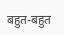बहुत-बहुत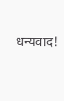धन्यवाद!